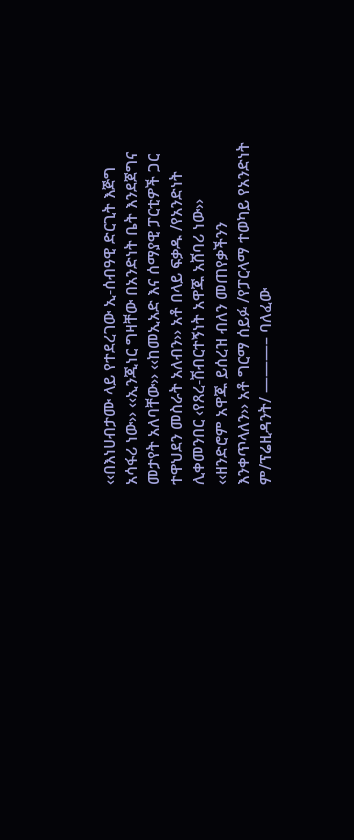‹‹በእነሀብታሙ ላይ የተደረገው ኢ-ሰብዓዊ ድርጊት እጅግ አሳፋሪ ነው›› ‹‹ኢንጂነር ግዛቸው በአንድነት ቤት እንደጀግና መታየት አለባቸው›› ‹‹ከመኢአድ እና ሰማያዊ ፓርቲዎች ጋር ተዋህደን መስራት አለብን›› አቶ በላይ ፍቃዱ /የአንድነት ሊቀመንበር ‹የጸረ-ሽብርተኝነት አዋጁ አሸባሪ ነው›› ‹‹ዘንድሮም አዋጁ ይሰረዝ ብለን መጠየቃችንን እንቀጥላለን›› አቶ ግርማ ሰይፉ /የፓርላማ ተወካይ የአንድነት ም/ፕሬዚዳንት/ ———– ባለፈው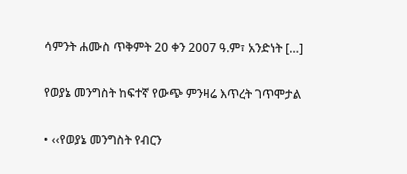ሳምንት ሐሙስ ጥቅምት 20 ቀን 2007 ዓ.ም፣ አንድነት […]

የወያኔ መንግስት ከፍተኛ የውጭ ምንዛሬ እጥረት ገጥሞታል

• ‹‹የወያኔ መንግስት የብርን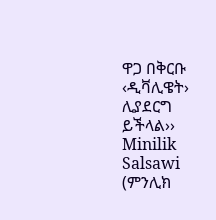ዋጋ በቅርቡ ‹ዲቫሊዌት› ሊያደርግ ይችላል››
Minilik Salsawi (ምንሊክ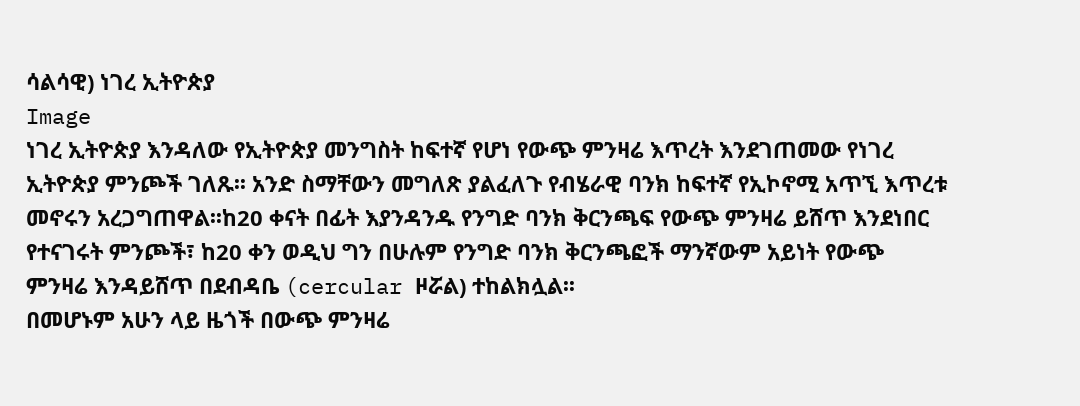ሳልሳዊ) ነገረ ኢትዮጵያ
Image
ነገረ ኢትዮጵያ እንዳለው የኢትዮጵያ መንግስት ከፍተኛ የሆነ የውጭ ምንዛሬ እጥረት እንደገጠመው የነገረ ኢትዮጵያ ምንጮች ገለጹ፡፡ አንድ ስማቸውን መግለጽ ያልፈለጉ የብሄራዊ ባንክ ከፍተኛ የኢኮኖሚ አጥኚ እጥረቱ መኖሩን አረጋግጠዋል፡፡ከ20 ቀናት በፊት እያንዳንዱ የንግድ ባንክ ቅርንጫፍ የውጭ ምንዛሬ ይሸጥ እንደነበር የተናገሩት ምንጮች፣ ከ20 ቀን ወዲህ ግን በሁሉም የንግድ ባንክ ቅርንጫፎች ማንኛውም አይነት የውጭ ምንዛሬ እንዳይሸጥ በደብዳቤ (cercular ዞሯል) ተከልክሏል፡፡
በመሆኑም አሁን ላይ ዜጎች በውጭ ምንዛሬ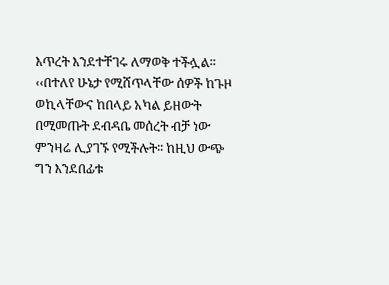እጥረት እንደተቸገሩ ለማወቅ ተችሏል፡፡ ‹‹በተለየ ሁኔታ የሚሸጥላቸው ሰዎች ከጉዞ ወኪላቸውና ከበላይ አካል ይዘውት በሚመጡት ደብዳቤ መሰረት ብቻ ነው ምንዛሬ ሊያገኙ የሚችሉት፡፡ ከዚህ ውጭ ግን እንደበፊቱ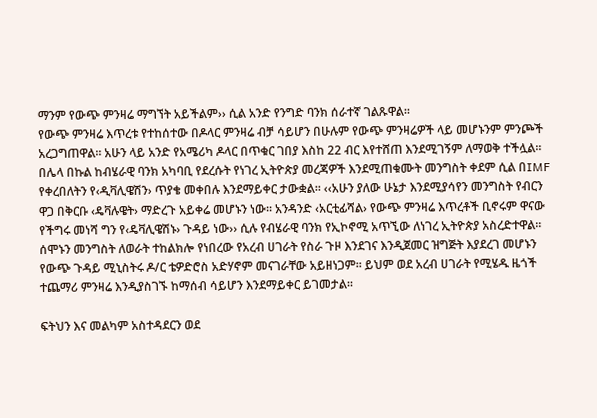ማንም የውጭ ምንዛሬ ማግኘት አይችልም›› ሲል አንድ የንግድ ባንክ ሰራተኛ ገልጹዋል፡፡
የውጭ ምንዛሬ እጥረቱ የተከሰተው በዶላር ምንዛሬ ብቻ ሳይሆን በሁሉም የውጭ ምንዛሬዎች ላይ መሆኑንም ምንጮች አረጋግጠዋል፡፡ አሁን ላይ አንድ የአሜሪካ ዶላር በጥቁር ገበያ እስከ 22 ብር እየተሸጠ እንደሚገኝም ለማወቅ ተችሏል፡፡
በሌላ በኩል ከብሄራዊ ባንክ አካባቢ የደረሱት የነገረ ኢትዮጵያ መረጃዎች እንደሚጠቁሙት መንግስት ቀደም ሲል በIMF የቀረበለትን የ‹ዲቫሊዌሽን› ጥያቄ መቀበሉ እንደማይቀር ታውቋል፡፡ ‹‹አሁን ያለው ሁኔታ እንደሚያሳየን መንግስት የብርን ዋጋ በቅርቡ ‹ዴቫሉዌት› ማድረጉ አይቀሬ መሆኑን ነው፡፡ አንዳንድ ‹አርቲፊሻል› የውጭ ምንዛሬ እጥረቶች ቢኖሩም ዋናው የችግሩ መነሻ ግን የ‹ዴቫሊዌሽኑ› ጉዳይ ነው›› ሲሉ የብሄራዊ ባንክ የኢኮኖሚ አጥኚው ለነገረ ኢትዮጵያ አስረድተዋል፡፡
ሰሞኑን መንግስት ለወራት ተከልክሎ የነበረው የአረብ ሀገራት የስራ ጉዞ እንደገና እንዲጀመር ዝግጅት እያደረገ መሆኑን የውጭ ጉዳይ ሚኒስትሩ ዶ/ር ቴዎድሮስ አድሃኖም መናገራቸው አይዘነጋም፡፡ ይህም ወደ አረብ ሀገራት የሚሄዱ ዜጎች ተጨማሪ ምንዛሬ እንዲያስገኙ ከማሰብ ሳይሆን እንደማይቀር ይገመታል፡፡

ፍትህን እና መልካም አስተዳደርን ወደ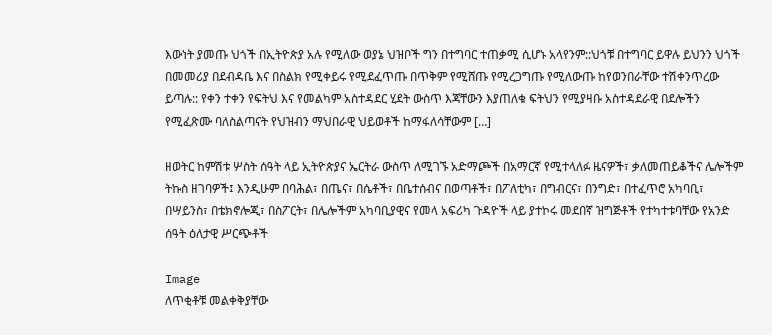እውነት ያመጡ ህጎች በኢትዮጵያ አሉ የሚለው ወያኔ ህዝቦች ግን በተግባር ተጠቃሚ ሲሆኑ አላየንም::ህጎቹ በተግባር ይዋሉ ይህንን ህጎች በመመሪያ በደብዳቤ እና በስልክ የሚቀይሩ የሚደፈጥጡ በጥቅም የሚሸጡ የሚረጋግጡ የሚለውጡ ከየወንበራቸው ተሽቀንጥረው ይጣሉ:: የቀን ተቀን የፍትህ እና የመልካም አስተዳደር ሂደት ውስጥ እጃቸውን እያጠለቁ ፍትህን የሚያዛቡ አስተዳደራዊ በደሎችን የሚፈጽሙ ባለስልጣናት የህዝብን ማህበራዊ ህይወቶች ከማፋለሳቸውም […]

ዘወትር ከምሽቱ ሦስት ሰዓት ላይ ኢትዮጵያና ኤርትራ ውስጥ ለሚገኙ አድማጮች በአማርኛ የሚተላለፉ ዜናዎች፣ ቃለመጠይቆችና ሌሎችም ትኩስ ዘገባዎች፤ እንዲሁም በባሕል፣ በጤና፣ በሴቶች፣ በቤተሰብና በወጣቶች፣ በፖለቲካ፣ በግብርና፣ በንግድ፣ በተፈጥሮ አካባቢ፣ በሣይንስ፣ በቴክኖሎጂ፣ በስፖርት፣ በሌሎችም አካባቢያዊና የመላ አፍሪካ ጉዳዮች ላይ ያተኮሩ መደበኛ ዝግጅቶች የተካተቱባቸው የአንድ ሰዓት ዕለታዊ ሥርጭቶች

Image
ለጥቂቶቹ መልቀቅያቸው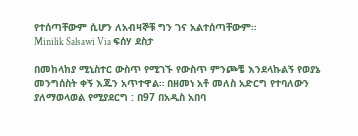የተሰጣቸውም ሲሆን ለአብዛኞቹ ግን ገና አልተሰጣቸውም።
Minilik Salsawi Via ፍሰሃ ደስታ

በመከላከያ ሚኒስተር ውስጥ የሚገኙ የውስጥ ምንጮቼ እንደላኩልኝ የወያኔ መንግሰስት ቀኝ እጁን አጥተዋል። በዘመነ አቶ መለስ አድርግ የተባለውን ያለማወላወል የሚያደርግ : በ97 በአዲስ አበባ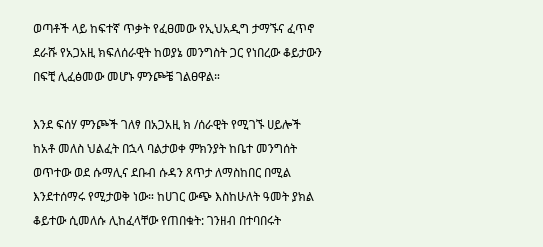ወጣቶች ላይ ከፍተኛ ጥቃት የፈፀመው የኢህአዲግ ታማኙና ፈጥኖ ደራሹ የአጋአዚ ክፍለሰራዊት ከወያኔ መንግስት ጋር የነበረው ቆይታውን በፍቺ ሊፈፅመው መሆኑ ምንጮቼ ገልፀዋል።

እንደ ፍሰሃ ምንጮች ገለፃ በአጋአዚ ክ /ሰራዊት የሚገኙ ሀይሎች ከአቶ መለስ ህልፈት በኋላ ባልታወቀ ምክንያት ከቤተ መንግሰት ወጥተው ወደ ሱማሊና ደቡብ ሱዳን ጸጥታ ለማስከበር በሚል እንደተሰማሩ የሚታወቅ ነው። ከሀገር ውጭ እስከሁለት ዓመት ያክል ቆይተው ሲመለሱ ሊከፈላቸው የጠበቁት: ገንዘብ በተባበሩት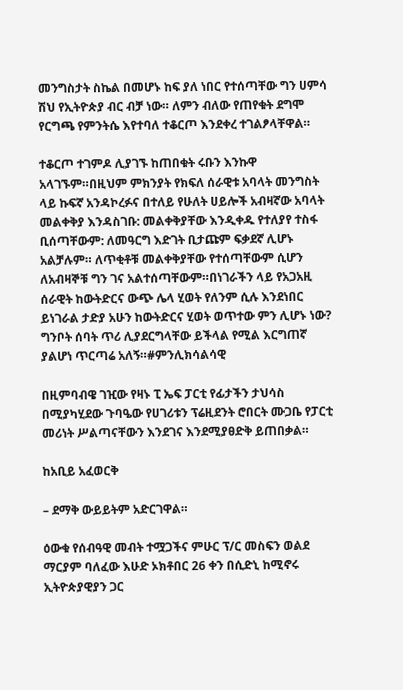መንግስታት ስኬል በመሆኑ ከፍ ያለ ነበር የተሰጣቸው ግን ሀምሳ ሽህ የኢትዮጵያ ብር ብቻ ነው። ለምን ብለው የጠየቁት ደግሞ የርግጫ የምንትሴ እየተባለ ተቆርጦ እንደቀረ ተገልፆላቸዋል።

ተቆርጦ ተገምዶ ሊያገኙ ከጠበቁት ሩቡን እንኩዋ አላገኙም።በዚህም ምክንያት የክፍለ ሰራዊቱ አባላት መንግስት ላይ ኩፍኛ አንዳኮረፉና በተለይ የሁለት ሀይሎች አብዛኛው አባላት መልቀቅያ እንዳስገቡ: መልቀቅያቸው እንዲቀዱ የተለያየ ተስፋ ቢሰጣቸውም: ለመዓርግ እድገት ቢታጩም ፍቃደኛ ሊሆኑ አልቻሉም። ለጥቂቶቹ መልቀቅያቸው የተሰጣቸውም ሲሆን ለአብዛኞቹ ግን ገና አልተሰጣቸውም።በነገራችን ላይ የአጋአዚ ሰራዊት ከውትድርና ውጭ ሌላ ሂወት የለንም ሲሉ እንደነበር ይነገራል ታድያ አሁን ከውትድርና ሂወት ወጥተው ምን ሊሆኑ ነው? ግንቦት ሰባት ጥሪ ሊያደርግላቸው ይችላል የሚል እርግጠኛ ያልሆነ ጥርጣሬ አለኝ።#ምንሊክሳልሳዊ

በዚምባብዌ ገዢው የዛኑ ፒ ኤፍ ፓርቲ የፊታችን ታህሳስ በሚያካሂደው ጉባዔው የሀገሪቱን ፕሬዚደንት ሮበርት ሙጋቤ የፓርቲ መሪነት ሥልጣናቸውን እንደገና እንደሚያፀድቅ ይጠበቃል።

ከአቢይ አፈወርቅ

– ደማቅ ውይይትም አድርገዋል።

ዕውቁ የሰብዓዊ መብት ተሟጋችና ምሁር ፕ/ር መስፍን ወልደ ማርያም ባለፈው እሁድ ኦክቶበር 26 ቀን በሲድኒ ከሚኖሩ ኢትዮጵያዊያን ጋር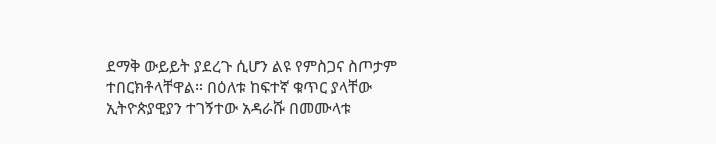ደማቅ ውይይት ያደረጉ ሲሆን ልዩ የምስጋና ስጦታም ተበርክቶላቸዋል። በዕለቱ ከፍተኛ ቁጥር ያላቸው ኢትዮጵያዊያን ተገኝተው አዳራሹ በመሙላቱ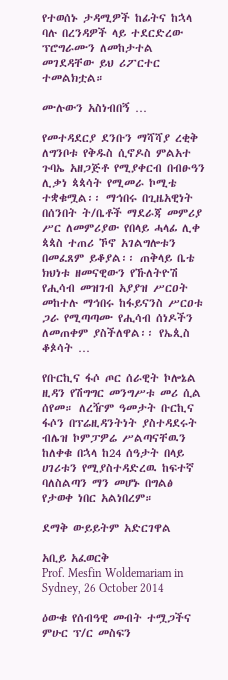የተወሰኑ ታዳሚዎች ከፊትና ከኋላ ባሉ በረንዳዎች ላይ ተደርድረው ፕሮግራሙን ለመከታተል መገደዳቸው ይህ ሪፖርተር ተመልክቷል።

ሙሉውን አስነብበኝ …

የመተዳደርያ ደንቡን ማሻሻያ ረቂቅ ለግንቦቱ የቅዱስ ሲኖዶስ ምልአተ ጉባኤ አዘጋጅቶ የሚያቀርብ በብፁዓን ሊቃነ ጳጳሳት የሚመራ ኮሚቴ ተቋቁሟል፡፡ ማኅበሩ በጊዜአዊነት በሰንበት ት/ቤቶች ማደራጃ መምሪያ ሥር ለመምሪያው የበላይ ሓላፊ ሊቀ ጳጳስ ተጠሪ ኾኖ አገልግሎቱን በመፈጸም ይቆያል፡፡ ጠቅላይ ቤቴ ክህነቱ ዘመናዊውን የኹለትዮሽ የሒሳብ መዝገብ አያያዝ ሥርዐት መከተሉ ማኅበሩ ከፋይናንስ ሥርዐቱ ጋራ የሚጣጣሙ የሒሳብ ሰነዶችን ለመጠቀም ያስችለዋል፡፡ የኤጲስ ቆጶሳት …

የቡርኪና ፋሶ ጦር ሰራዊት ኮሎኔል ዚዳን የሽግግር መንግሥቱ መሪ ሲል ሰየመ። ለረዥም ዓመታት ቡርኪና ፋሶን በፕሬዚዳንትነት ያስተዳደሩት ብሌዝ ኮምፓዎሬ ሥልጣናቸዉን ከለቀቁ በኋላ ከ24 ሰዓታት በላይ ሀገሪቱን የሚያስተዳድረዉ ከፍተኛ ባለስልጣን ማን መሆኑ በግልፅ የታወቀ ነበር አልነበረም።

ደማቅ ውይይትም አድርገዋል

አቢይ አፈወርቅ
Prof. Mesfin Woldemariam in Sydney, 26 October 2014

ዕውቁ የሰብዓዊ መብት ተሟጋችና ምሁር ፕ/ር መስፍን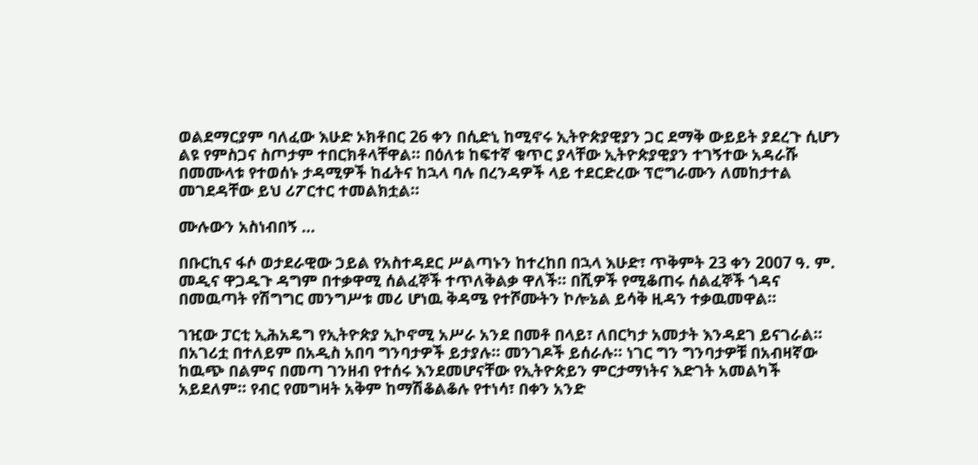ወልደማርያም ባለፈው እሁድ ኦክቶበር 26 ቀን በሲድኒ ከሚኖሩ ኢትዮጵያዊያን ጋር ደማቅ ውይይት ያደረጉ ሲሆን ልዩ የምስጋና ስጦታም ተበርክቶላቸዋል። በዕለቱ ከፍተኛ ቁጥር ያላቸው ኢትዮጵያዊያን ተገኝተው አዳራሹ በመሙላቱ የተወሰኑ ታዳሚዎች ከፊትና ከኋላ ባሉ በረንዳዎች ላይ ተደርድረው ፕሮግራሙን ለመከታተል መገደዳቸው ይህ ሪፖርተር ተመልክቷል።

ሙሉውን አስነብበኝ …

በቡርኪና ፋሶ ወታደራዊው ኃይል የአስተዳደር ሥልጣኑን ከተረከበ በኋላ እሁድ፣ ጥቅምት 23 ቀን 2007 ዓ. ም. መዲና ዋጋዱጉ ዳግም በተቃዋሚ ሰልፈኞች ተጥለቅልቃ ዋለች። በሺዎች የሚቆጠሩ ሰልፈኞች ጎዳና በመዉጣት የሽግግር መንግሥቱ መሪ ሆነዉ ቅዳሜ የተሾሙትን ኮሎኔል ይሳቅ ዚዳን ተቃዉመዋል።

ገዢው ፓርቲ ኢሕአዴግ የኢትዮጵያ ኢኮኖሚ አሥራ አንደ በመቶ በላይ፣ ለበርካታ አመታት እንዳደገ ይናገራል። በአገሪቷ በተለይም በአዲስ አበባ ግንባታዎች ይታያሉ። መንገዶች ይሰራሉ። ነገር ግን ግንባታዎቹ በአብዛኛው ከዉጭ በልምና በመጣ ገንዘብ የተሰሩ እንደመሆናቸው የኢትዮጵይን ምርታማነትና እድገት አመልካች አይደለም። የብር የመግዛት አቅም ከማሽቆልቆሉ የተነሳ፣ በቀን አንድ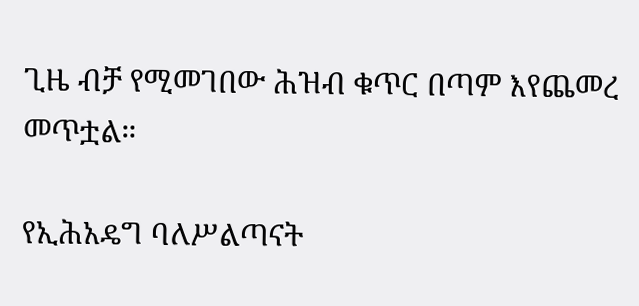ጊዜ ብቻ የሚመገበው ሕዝብ ቁጥር በጣም እየጨመረ መጥቷል።

የኢሕአዴግ ባለሥልጣናት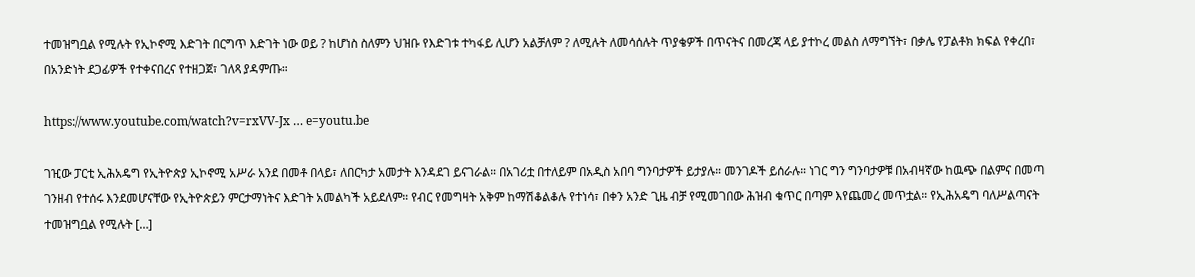ተመዝግቧል የሚሉት የኢኮኖሚ እድገት በርግጥ እድገት ነው ወይ ? ከሆነስ ስለምን ህዝቡ የእድገቱ ተካፋይ ሊሆን አልቻለም ? ለሚሉት ለመሳሰሉት ጥያቄዎች በጥናትና በመረጃ ላይ ያተኮረ መልስ ለማግኘት፣ በቃሌ የፓልቶክ ክፍል የቀረበ፣ በአንድነት ደጋፊዎች የተቀናበረና የተዘጋጀ፣ ገለጻ ያዳምጡ።

https://www.youtube.com/watch?v=rxVV-Jx … e=youtu.be

ገዢው ፓርቲ ኢሕአዴግ የኢትዮጵያ ኢኮኖሚ አሥራ አንደ በመቶ በላይ፣ ለበርካታ አመታት እንዳደገ ይናገራል። በአገሪቷ በተለይም በአዲስ አበባ ግንባታዎች ይታያሉ። መንገዶች ይሰራሉ። ነገር ግን ግንባታዎቹ በአብዛኛው ከዉጭ በልምና በመጣ ገንዘብ የተሰሩ እንደመሆናቸው የኢትዮጵይን ምርታማነትና እድገት አመልካች አይደለም። የብር የመግዛት አቅም ከማሽቆልቆሉ የተነሳ፣ በቀን አንድ ጊዜ ብቻ የሚመገበው ሕዝብ ቁጥር በጣም እየጨመረ መጥቷል። የኢሕአዴግ ባለሥልጣናት ተመዝግቧል የሚሉት […]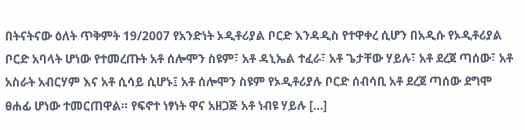በትናትናው ዕለት ጥቅምት 19/2007 የአንድነት ኦዲቶሪያል ቦርድ እንዳዲስ የተዋቀረ ሲሆን በአዲሱ የኦዲቶሪያል ቦርድ አባላት ሆነው የተመረጡት አቶ ሰሎሞን ስዩም፣ አቶ ዳኒኤል ተፈራ፣ አቶ ጌታቸው ሃይሉ፣ አቶ ደረጀ ጣሰው፣ አቶ አስራት አብርሃም እና አቶ ሲሳይ ሲሆኑ፤ አቶ ሰሎሞን ስዩም የኦዲቶሪያሉ ቦርድ ሰብሳቢ አቶ ደረጀ ጣሰው ደግሞ ፀሐፊ ሆነው ተመርጠዋል። የፍኖተ ነፃነት ዋና አዘጋጅ አቶ ነብዩ ሃይሉ […]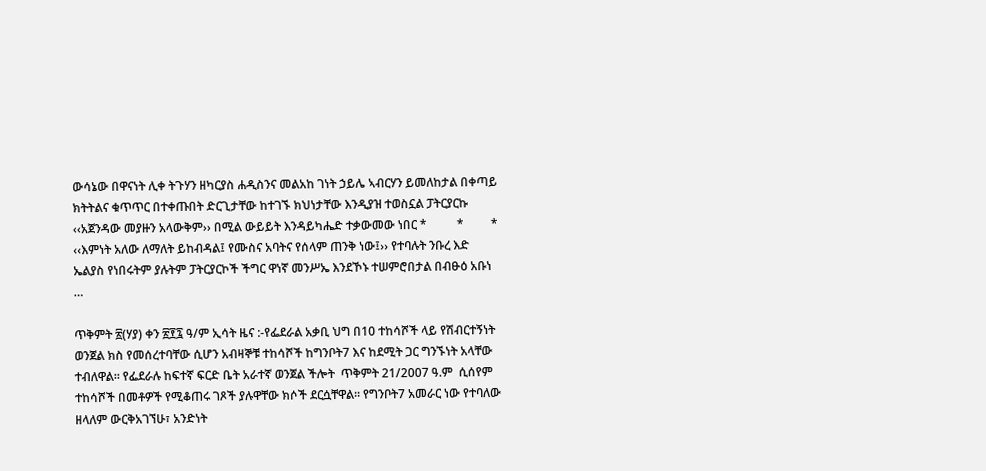ውሳኔው በዋናነት ሊቀ ትጉሃን ዘካርያስ ሐዲስንና መልአከ ገነት ኃይሌ ኣብርሃን ይመለከታል በቀጣይ ክትትልና ቁጥጥር በተቀጡበት ድርጊታቸው ከተገኙ ክህነታቸው እንዲያዝ ተወስኗል ፓትርያርኩ ‹‹አጀንዳው መያዙን አላውቅም›› በሚል ውይይት እንዳይካሔድ ተቃውመው ነበር *          *         * ‹‹እምነት አለው ለማለት ይከብዳል፤ የሙስና አባትና የሰላም ጠንቅ ነው፤›› የተባሉት ንቡረ እድ ኤልያስ የነበሩትም ያሉትም ፓትርያርኮች ችግር ዋነኛ መንሥኤ እንደኾኑ ተሠምሮበታል በብፁዕ አቡነ …

ጥቅምት ፳(ሃያ) ቀን ፳፻፯ ዓ/ም ኢሳት ዜና :-የፌደራል አቃቢ ህግ በ10 ተከሳሾች ላይ የሽብርተኝነት ወንጀል ክስ የመሰረተባቸው ሲሆን አብዛኞቹ ተከሳሾች ከግንቦት7 እና ከደሚት ጋር ግንኙነት አላቸው ተብለዋል። የፌደራሉ ከፍተኛ ፍርድ ቤት አራተኛ ወንጀል ችሎት  ጥቅምት 21/2007 ዓ.ም  ሲሰየም ተከሳሾች በመቶዎች የሚቆጠሩ ገጾች ያሉዋቸው ክሶች ደርሷቸዋል። የግንቦት7 አመራር ነው የተባለው ዘላለም ውርቅአገኘሁ፣ አንድነት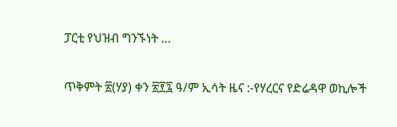ፓርቲ የህዝብ ግንኙነት …

ጥቅምት ፳(ሃያ) ቀን ፳፻፯ ዓ/ም ኢሳት ዜና :-የሃረርና የድሬዳዋ ወኪሎች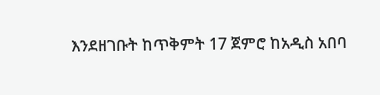እንደዘገቡት ከጥቅምት 17 ጀምሮ ከአዲስ አበባ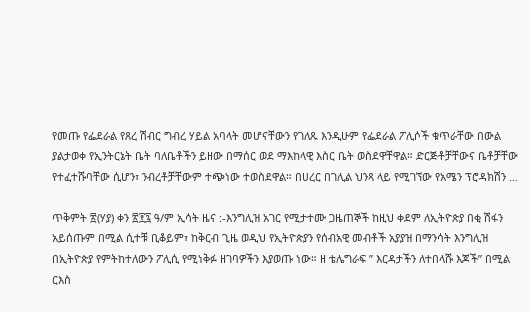የመጡ የፌደራል የጸረ ሽብር ግብረ ሃይል አባላት መሆናቸውን የገለጹ እንዲሁም የፌደራል ፖሊሶች ቁጥራቸው በውል ያልታወቀ የኢንትርኔት ቤት ባለቤቶችን ይዘው በማሰር ወደ ማእከላዊ እስር ቤት ወስደዋቸዋል። ድርጅቶቻቸውና ቤቶቻቸው የተፈተሹባቸው ሲሆን፣ ንብረቶቻቸውም ተጭነው ተወስደዋል። በሀረር በገሊል ህንጻ ላይ የሚገኘው የአሜን ፕሮዳክሽን …

ጥቅምት ፳(ሃያ) ቀን ፳፻፯ ዓ/ም ኢሳት ዜና :-እንግሊዝ አገር የሚታተሙ ጋዜጠኞች ከዚህ ቀደም ለኢትዮጵያ በቂ ሽፋን አይሰጡም በሚል ሲተቹ ቢቆይም፣ ከቅርብ ጊዜ ወዲህ የኢትዮጵያን የሰብአዊ መብቶች አያያዝ በማንሳት እንግሊዝ በኢትዮጵያ የምትከተለውን ፖሊሲ የሚነቅፉ ዘገባዎችን እያወጡ ነው። ዘ ቴሌግራፍ ” እርዳታችን ለተበላሹ እጆች” በሚል ርእስ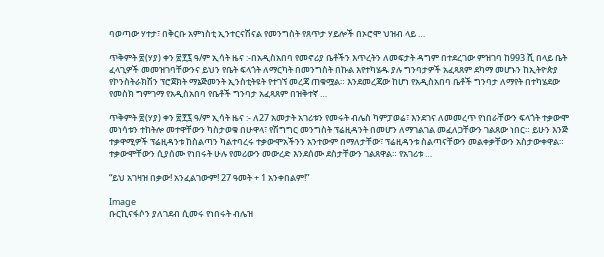ባወጣው ሃተታ፣ በቅርቡ አምነስቲ ኢንተርናሽናል የመንግስት የጸጥታ ሃይሎች በኦሮሞ ህዝብ ላይ …

ጥቅምት ፳(ሃያ) ቀን ፳፻፯ ዓ/ም ኢሳት ዜና :-በአዲስአበባ የመኖሪያ ቤቶችን እጥረትን ለመፍታት ዳግም በተደረገው ምዝገባ ከ993 ሺ በላይ ቤት ፈላጊዎች መመዝገባቸውንና ይህን የቤት ፍላጎት ለማርካት በመንግስት በኩል እየተካሄዱ ያሉ ግንባታዎች አፈጻጸም ደካማ መሆኑን ከኢትዮጵያ የኮንስትራክሽን ፕሮጀክት ማኔጅመንት ኢንስቲትዩት የተገኘ መረጃ ጠቁሟል። እንደመረጃው ከሆነ የአዲስአበባ ቤቶች ግንባታ ለማየት በተካሄደው የመስክ ግምገማ የአዲስአበባ የቤቶች ግንባታ አፈጻጸም በዝቅተኛ …

ጥቅምት ፳(ሃያ) ቀን ፳፻፯ ዓ/ም ኢሳት ዜና :- ለ27 አመታት አገሪቱን የመሩት ብሌስ ካምፓወሬ፣ እንደገና ለመመረጥ የነበራቸውን ፍላጎት ተቃውሞ መነሳቱን ተከትሎ መተዋቸውን ካስታወቁ በሁዋላ፣ የሽግግር መንግስት ፕሬዚዳንት በመሆን ለማገልገል መፈለጋቸውን ገልጸው ነበር። ይሁን እንጅ ተቃዋሚዎች ፕሬዚዳንቱ ከስልጣን ካልተባረሩ ተቃውሞአችንን አንተውም በማለታቸው፣ ፕሬዚዳንቱ ስልጣናቸውን መልቀቃቸውን አስታውቀዋል። ተቃውሞቸውን ሲያሰሙ የነበሩት ሁሉ የመሪውን መውረድ እንደሰሙ ደስታቸውን ገልጸዋል። የአገሪቱ …

“ይህ አገዛዝ በቃው! አንፈልገውም! 27 ዓመት + 1 አንቀበልም!”

Image
ቡርኪናፋሶን ያለገደብ ሲመሩ የነበሩት ብሌዝ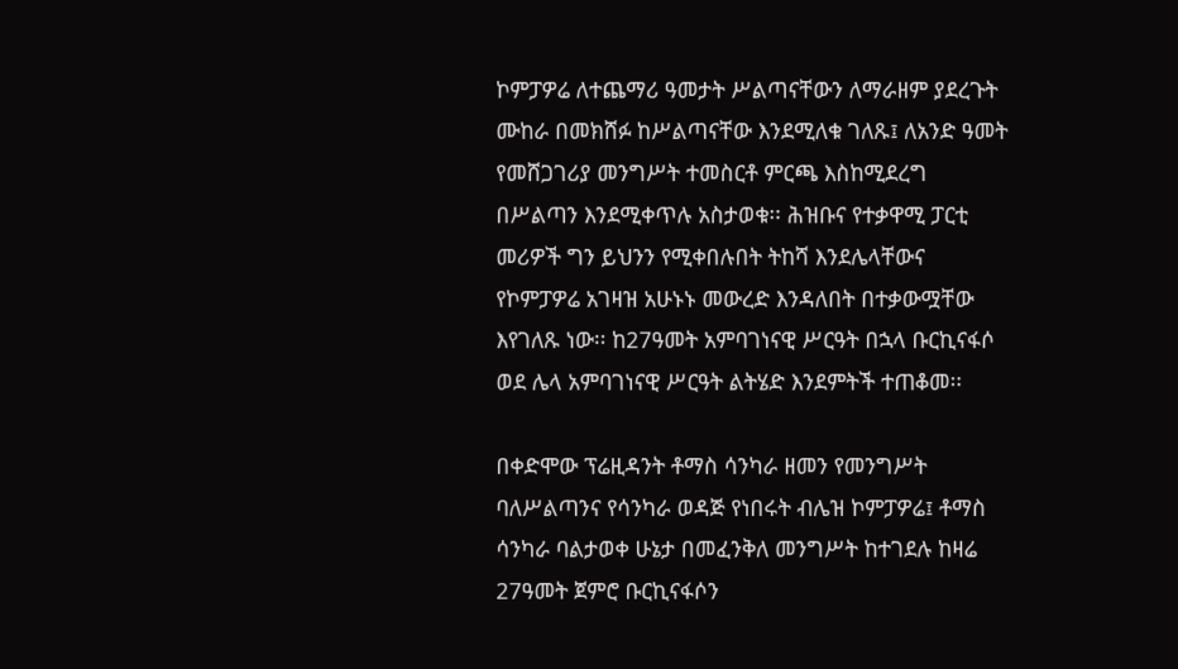ኮምፓዎሬ ለተጨማሪ ዓመታት ሥልጣናቸውን ለማራዘም ያደረጉት ሙከራ በመክሸፉ ከሥልጣናቸው እንደሚለቁ ገለጹ፤ ለአንድ ዓመት የመሸጋገሪያ መንግሥት ተመስርቶ ምርጫ እስከሚደረግ በሥልጣን እንደሚቀጥሉ አስታወቁ፡፡ ሕዝቡና የተቃዋሚ ፓርቲ መሪዎች ግን ይህንን የሚቀበሉበት ትከሻ እንደሌላቸውና የኮምፓዎሬ አገዛዝ አሁኑኑ መውረድ እንዳለበት በተቃውሟቸው እየገለጹ ነው፡፡ ከ27ዓመት አምባገነናዊ ሥርዓት በኋላ ቡርኪናፋሶ ወደ ሌላ አምባገነናዊ ሥርዓት ልትሄድ እንደምትች ተጠቆመ፡፡

በቀድሞው ፕሬዚዳንት ቶማስ ሳንካራ ዘመን የመንግሥት ባለሥልጣንና የሳንካራ ወዳጅ የነበሩት ብሌዝ ኮምፓዎሬ፤ ቶማስ ሳንካራ ባልታወቀ ሁኔታ በመፈንቅለ መንግሥት ከተገደሉ ከዛሬ 27ዓመት ጀምሮ ቡርኪናፋሶን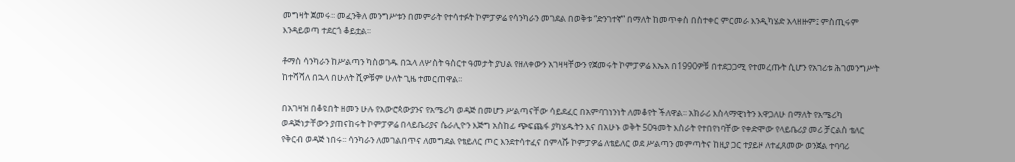መግዛት ጀመሩ፡፡ መፈንቅለ መንግሥቱን በመምራት የተሳተፉት ኮምፓዎሬ የሳንካራን መገደል በወቅቱ “ድንገተኛ” በማለት ከመጥቀስ በስተቀር ምርመራ እንዲካሄድ አላዘዙም፤ ምስጢሩም እንዳይወጣ ተደርጎ ቆይቷል፡፡

ቶማስ ሳንካራን ከሥልጣን ካስወገዱ በኋላ ለሦስት ዓስርተ ዓመታት ያህል የዘለቀውን አገዛዛቸውን የጀመሩት ኮምፓዎሬ እኤአ በ1990ዎቹ በተደጋጋሚ የተመረጡት ሲሆን የአገሪቱ ሕገመንግሥት ከተሻሻለ በኋላ በሁለት ሺዎቹም ሁለት ጊዜ ተመርጠዋል፡፡

በአገዛዝ በቆዩበት ዘመን ሁሉ የአውሮጳውያንና የአሜሪካ ወዳጅ በመሆን ሥልጣናቸው ሳይደፈር በአምባገነንነት ለመቆየት ችለዋል፡፡ አክራሪ እስላማዊነትን እዋጋለሁ በማለት የአሜሪካ ወዳጅነታቸውን ያጠናከሩት ኮምፓዎሬ በላይቤሪያና ሴራሊዮን እጅግ አስከፊ ጭፍጨፋ ያካሄዱትን እና በአሁኑ ወቅት 50ዓመት እስራት የተበየነባቸው የቀድሞው የላይቤሪያ መሪ ቻርልስ ቴለር የቅርብ ወዳጅ ነበሩ፡፡ ሳንካራን ለመገልበጥና ለመግደል የቴይለር ጦር እንደተሳተፈና በምላሹ ኮምፓዎሬ ለቴይለር ወደ ሥልጣን መምጣትና ከዚያ ጋር ተያይዞ ለተፈጸመው ወንጀል ተባባሪ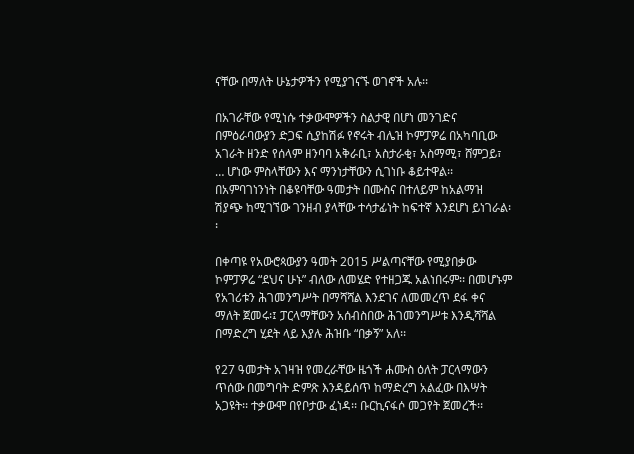ናቸው በማለት ሁኔታዎችን የሚያገናኙ ወገኖች አሉ፡፡

በአገራቸው የሚነሱ ተቃውሞዎችን ስልታዊ በሆነ መንገድና በምዕራባውያን ድጋፍ ሲያከሽፉ የኖሩት ብሌዝ ኮምፓዎሬ በአካባቢው አገራት ዘንድ የሰላም ዘንባባ አቅራቢ፣ አስታራቂ፣ አስማሚ፣ ሸምጋይ፣ … ሆነው ምስላቸውን እና ማንነታቸውን ሲገነቡ ቆይተዋል፡፡ በአምባገነንነት በቆዩባቸው ዓመታት በሙስና በተለይም ከአልማዝ ሽያጭ ከሚገኘው ገንዘብ ያላቸው ተሳታፊነት ከፍተኛ እንደሆነ ይነገራል፡፡

በቀጣዩ የአውሮጳውያን ዓመት 2015 ሥልጣናቸው የሚያበቃው ኮምፓዎሬ “ደህና ሁኑ” ብለው ለመሄድ የተዘጋጁ አልነበሩም፡፡ በመሆኑም የአገሪቱን ሕገመንግሥት በማሻሻል እንደገና ለመመረጥ ደፋ ቀና ማለት ጀመሩ፡፤ ፓርላማቸውን አሰብስበው ሕገመንግሥቱ እንዲሻሻል በማድረግ ሂደት ላይ እያሉ ሕዝቡ “በቃኝ” አለ፡፡

የ27 ዓመታት አገዛዝ የመረራቸው ዜጎች ሐሙስ ዕለት ፓርላማውን ጥሰው በመግባት ድምጽ እንዳይሰጥ ከማድረግ አልፈው በእሣት አጋዩት፡፡ ተቃውሞ በየቦታው ፈነዳ፡፡ ቡርኪናፋሶ መጋየት ጀመረች፡፡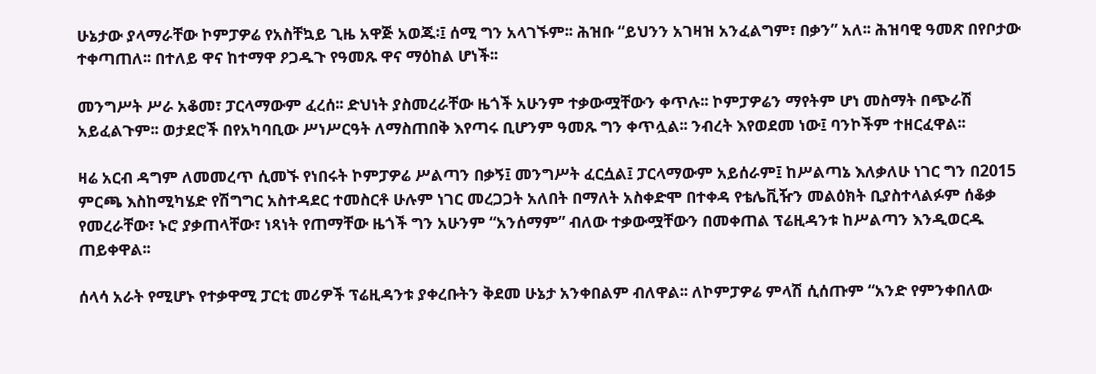ሁኔታው ያላማራቸው ኮምፓዎሬ የአስቸኳይ ጊዜ አዋጅ አወጁ፡፤ ሰሚ ግን አላገኙም፡፡ ሕዝቡ “ይህንን አገዛዝ አንፈልግም፣ በቃን” አለ፡፡ ሕዝባዊ ዓመጽ በየቦታው ተቀጣጠለ፡፡ በተለይ ዋና ከተማዋ ዖጋዱጉ የዓመጹ ዋና ማዕከል ሆነች፡፡

መንግሥት ሥራ አቆመ፣ ፓርላማውም ፈረሰ፡፡ ድህነት ያስመረራቸው ዜጎች አሁንም ተቃውሟቸውን ቀጥሉ፡፡ ኮምፓዎሬን ማየትም ሆነ መስማት በጭራሽ አይፈልጉም፡፡ ወታደሮች በየአካባቢው ሥነሥርዓት ለማስጠበቅ እየጣሩ ቢሆንም ዓመጹ ግን ቀጥሏል፡፡ ንብረት እየወደመ ነው፤ ባንኮችም ተዘርፈዋል፡፡

ዛሬ አርብ ዳግም ለመመረጥ ሲመኙ የነበሩት ኮምፓዎሬ ሥልጣን በቃኝ፤ መንግሥት ፈርሷል፤ ፓርላማውም አይሰራም፤ ከሥልጣኔ እለቃለሁ ነገር ግን በ2015 ምርጫ እስከሚካሄድ የሽግግር አስተዳደር ተመስርቶ ሁሉም ነገር መረጋጋት አለበት በማለት አስቀድሞ በተቀዳ የቴሌቪዥን መልዕክት ቢያስተላልፉም ሰቆቃ የመረራቸው፣ ኑሮ ያቃጠላቸው፣ ነጻነት የጠማቸው ዜጎች ግን አሁንም “አንሰማም” ብለው ተቃውሟቸውን በመቀጠል ፕሬዚዳንቱ ከሥልጣን እንዲወርዱ ጠይቀዋል፡፡

ሰላሳ አራት የሚሆኑ የተቃዋሚ ፓርቲ መሪዎች ፕሬዚዳንቱ ያቀረቡትን ቅደመ ሁኔታ አንቀበልም ብለዋል፡፡ ለኮምፓዎሬ ምላሽ ሲሰጡም “አንድ የምንቀበለው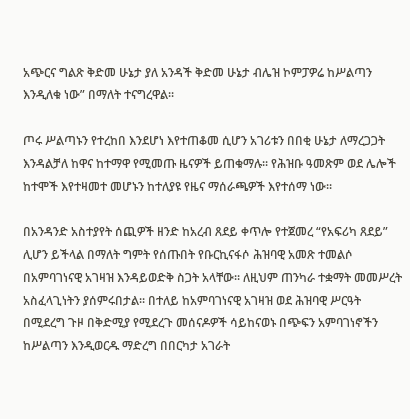አጭርና ግልጽ ቅድመ ሁኔታ ያለ አንዳች ቅድመ ሁኔታ ብሌዝ ኮምፓዎሬ ከሥልጣን እንዲለቁ ነው” በማለት ተናግረዋል፡፡

ጦሩ ሥልጣኑን የተረከበ እንደሆነ እየተጠቆመ ሲሆን አገሪቱን በበቂ ሁኔታ ለማረጋጋት እንዳልቻለ ከዋና ከተማዋ የሚመጡ ዜናዎች ይጠቁማሉ፡፡ የሕዝቡ ዓመጽም ወደ ሌሎች ከተሞች እየተዛመተ መሆኑን ከተለያዩ የዜና ማሰራጫዎች እየተሰማ ነው፡፡

በአንዳንድ አስተያየት ሰጪዎች ዘንድ ከአረብ ጸደይ ቀጥሎ የተጀመረ “የአፍሪካ ጸደይ” ሊሆን ይችላል በማለት ግምት የሰጡበት የቡርኪናፋሶ ሕዝባዊ አመጽ ተመልሶ በአምባገነናዊ አገዛዝ እንዳይወድቅ ስጋት አላቸው፡፡ ለዚህም ጠንካራ ተቋማት መመሥረት አስፈላጊነትን ያሰምሩበታል፡፡ በተለይ ከአምባገነናዊ አገዛዝ ወደ ሕዝባዊ ሥርዓት በሚደረግ ጉዞ በቅድሚያ የሚደረጉ መሰናዶዎች ሳይከናወኑ በጭፍን አምባገነኖችን ከሥልጣን እንዲወርዱ ማድረግ በበርካታ አገራት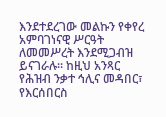እንደተደረገው መልኩን የቀየረ አምባገነናዊ ሥርዓት ለመመሥረት እንደሚጋብዝ ይናገራሉ፡፡ ከዚህ አንጻር የሕዝብ ንቃተ ኅሊና መዳበር፣ የእርሰበርስ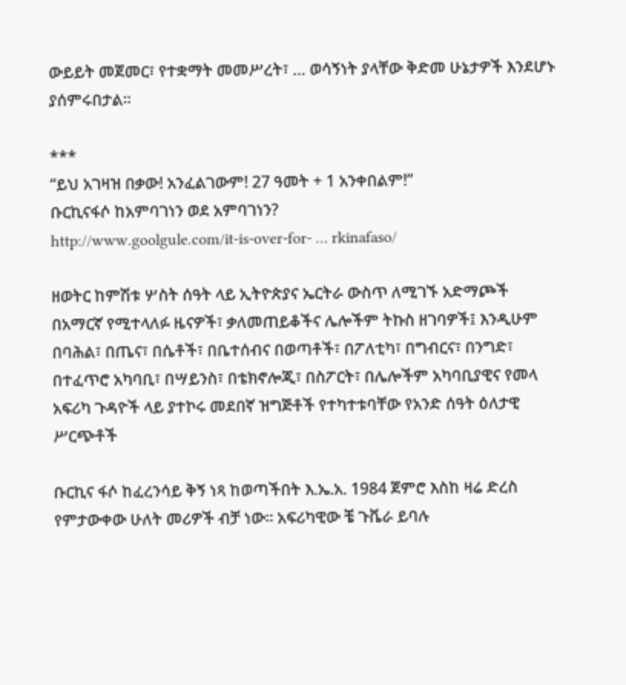ውይይት መጀመር፣ የተቋማት መመሥረት፣ … ወሳኝነት ያላቸው ቅድመ ሁኔታዎች እንደሆኑ ያሰምሩበታል፡፡

***
“ይህ አገዛዝ በቃው! አንፈልገውም! 27 ዓመት + 1 አንቀበልም!”
ቡርኪናፋሶ ከአምባገነን ወደ አምባገነን?
http://www.goolgule.com/it-is-over-for- … rkinafaso/

ዘወትር ከምሽቱ ሦስት ሰዓት ላይ ኢትዮጵያና ኤርትራ ውስጥ ለሚገኙ አድማጮች በአማርኛ የሚተላለፉ ዜናዎች፣ ቃለመጠይቆችና ሌሎችም ትኩስ ዘገባዎች፤ እንዲሁም በባሕል፣ በጤና፣ በሴቶች፣ በቤተሰብና በወጣቶች፣ በፖለቲካ፣ በግብርና፣ በንግድ፣ በተፈጥሮ አካባቢ፣ በሣይንስ፣ በቴክኖሎጂ፣ በስፖርት፣ በሌሎችም አካባቢያዊና የመላ አፍሪካ ጉዳዮች ላይ ያተኮሩ መደበኛ ዝግጅቶች የተካተቱባቸው የአንድ ሰዓት ዕለታዊ ሥርጭቶች

ቡርኪና ፋሶ ከፈረንሳይ ቅኝ ነጻ ከወጣችበት እ.ኤ.አ. 1984 ጀምሮ እስከ ዛሬ ድረስ የምታውቀው ሁለት መሪዎች ብቻ ነው። አፍሪካዊው ቼ ጉቬራ ይባሉ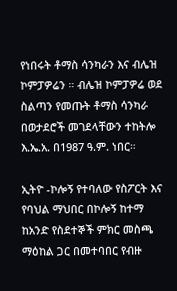የነበሩት ቶማስ ሳንካራን እና ብሌዝ ኮምፓዎሬን ። ብሌዝ ኮምፓዎሬ ወደ ስልጣን የመጡት ቶማስ ሳንካራ በወታደሮች መገደላቸውን ተከትሎ እ.ኤ.አ. በ1987 ዓ.ም. ነበር።

ኢትዮ -ኮሎኝ የተባለው የስፖርት እና የባህል ማህበር በኮሎኝ ከተማ ከአንድ የስደተኞች ምክር መስጫ ማዕከል ጋር በመተባበር የብዙ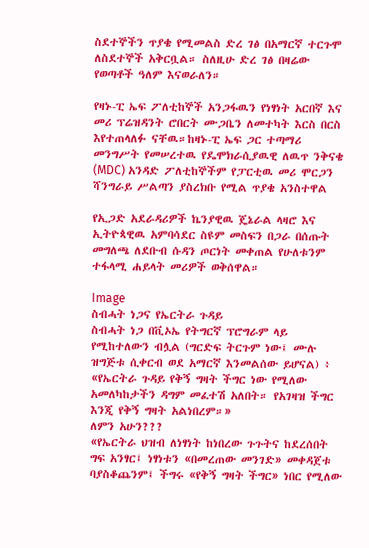ስደተኞችን ጥያቄ የሚመልስ ድረ ገፅ በአማርኛ ተርጉሞ ለስደተኞች አቅርቧል። ስለዚሁ ድረ ገፅ በዛሬው የወጣቶች ዓለም እናወራለን።

የዛኑ-ፒ ኤፍ ፖለቲከኞች አንጋፋዉን የነፃነት አርበኛ እና መሪ ፕሬዝዳንት ሮበርት ሙጋቤን ለመተካት እርስ በርስ እየተጠላለፉ ናቸዉ።ከዛኑ-ፒ ኤፍ ጋር ተጣማሪ መንግሥት የመሠረተዉ የዴሞክራሲያዉዊ ለዉጥ ንቅናቄ (MDC) አንዳድ ፖለቲከኞችም የፓርቲዉ መሪ ሞርጋን ሻንግራይ ሥልጣን ያስረክቡ የሚል ጥያቄ አንስተዋል

የኢጋድ አደራዳሪዎች ኬንያዊዉ ጄኔራል ላዛሮ እና ኢትዮጳዊዉ አምባሳደር ስዩም መስፍን በጋራ በሰጡት መግለጫ ለደቡብ ሱዳን ጦርነት መቀጠል የሁለቱንም ተፋላሚ ሐይላት መሪዎች ወቅሰዋል።

Image
ስብሓት ነጋና የኤርትራ ጉዳይ
ስብሓት ነጋ በቪኦኤ የትግርኛ ፕሮግራም ላይ የሚከተለውን ብሏል (ግርድፍ ትርጉም ነው፤ ሙሉ ዝግጅቱ ሲቀርብ ወደ አማርኛ እንመልሰው ይሆናል) ፥
«የኤርትራ ጉዳይ የቅኝ ግዛት ችግር ነው የሚለው አመለካከታችን ዳግም መፈተሽ አለበት። የአገዛዝ ችግር እንጂ የቅኝ ግዛት አልነበረም።»
ለምን አሁን???
«የኤርትራ ህዝብ ለነፃነት ከነበረው ጉጉትና ከደረሰበት ግፍ አንፃር፤ ነፃነቱን «በመረጠው መንገድ» መቀዳጀቱ ባያስቆጨንም፤ ችግሩ «የቅኝ ግዛት ችግር» ነበር የሚለው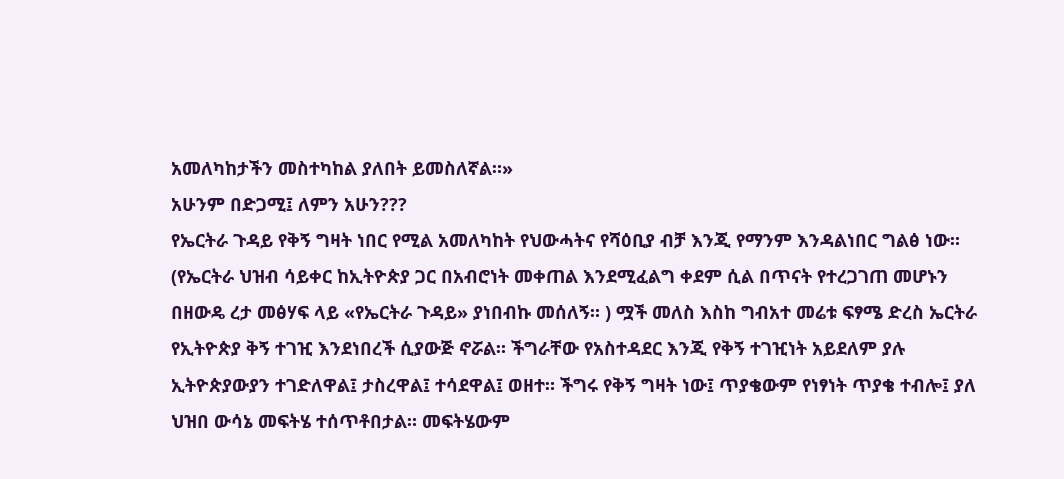አመለካከታችን መስተካከል ያለበት ይመስለኛል።»
አሁንም በድጋሚ፤ ለምን አሁን???
የኤርትራ ጉዳይ የቅኝ ግዛት ነበር የሚል አመለካከት የህውሓትና የሻዕቢያ ብቻ እንጂ የማንም እንዳልነበር ግልፅ ነው። (የኤርትራ ህዝብ ሳይቀር ከኢትዮጵያ ጋር በአብሮነት መቀጠል እንደሚፈልግ ቀደም ሲል በጥናት የተረጋገጠ መሆኑን በዘውዴ ረታ መፅሃፍ ላይ «የኤርትራ ጉዳይ» ያነበብኩ መሰለኝ። ) ሟች መለስ እስከ ግብአተ መሬቱ ፍፃሜ ድረስ ኤርትራ የኢትዮጵያ ቅኝ ተገዢ እንደነበረች ሲያውጅ ኖሯል። ችግራቸው የአስተዳደር እንጂ የቅኝ ተገዢነት አይደለም ያሉ ኢትዮጵያውያን ተገድለዋል፤ ታስረዋል፤ ተሳደዋል፤ ወዘተ። ችግሩ የቅኝ ግዛት ነው፤ ጥያቄውም የነፃነት ጥያቄ ተብሎ፤ ያለ ህዝበ ውሳኔ መፍትሄ ተሰጥቶበታል። መፍትሄውም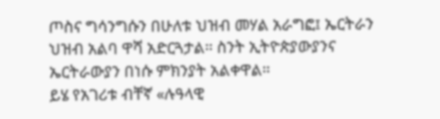ጦስና ግሳንግሱን በሁለቱ ህዝብ መሃል አራግፎ፤ ኤርትራን ህዝብ አልባ ዋሻ አድርጓታል። ስንት ኢትዮጵያውያንና ኤርትራውያን በነሱ ምክንያት አልቀዋል።
ይሄ የአገሪቱ ብቸኛ «ሉዓላዊ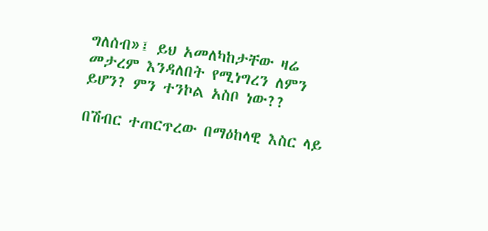ግለሰብ»፤ ይህ አመለካከታቸው ዛሬ መታረም እንዳለበት የሚነግረን ለምን ይሆን? ምን ተንኮል አስቦ ነው??

በሽብር ተጠርጥረው በማዕከላዊ እስር ላይ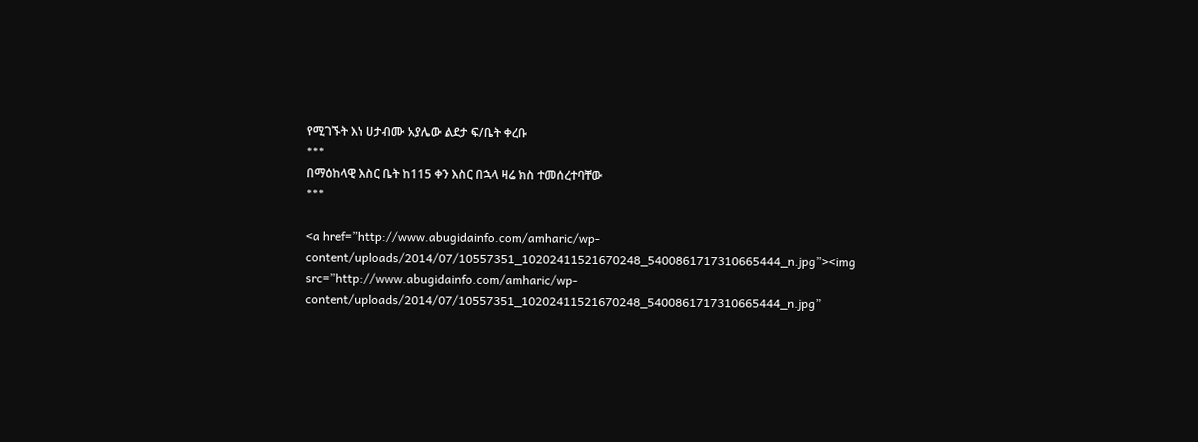የሚገኙት እነ ሀታብሙ አያሌው ልደታ ፍ/ቤት ቀረቡ
***
በማዕከላዊ እስር ቤት ከ115 ቀን እስር በኋላ ዛሬ ክስ ተመሰረተባቸው
***

<a href=”http://www.abugidainfo.com/amharic/wp-content/uploads/2014/07/10557351_10202411521670248_5400861717310665444_n.jpg”><img src=”http://www.abugidainfo.com/amharic/wp-content/uploads/2014/07/10557351_10202411521670248_5400861717310665444_n.jpg”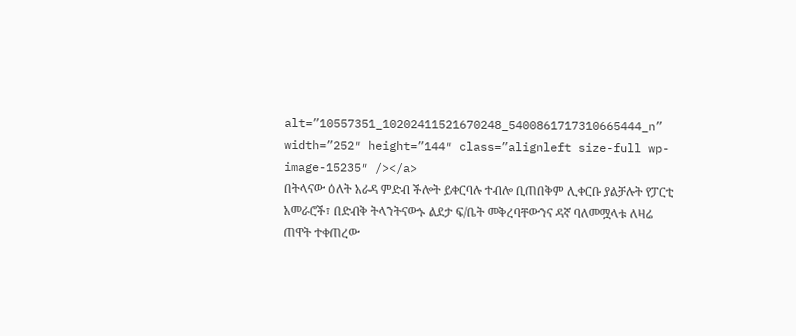alt=”10557351_10202411521670248_5400861717310665444_n” width=”252″ height=”144″ class=”alignleft size-full wp-image-15235″ /></a>
በትላናው ዕለት አራዳ ምድብ ችሎት ይቀርባሉ ተብሎ ቢጠበቅም ሊቀርቡ ያልቻሉት የፓርቲ አመራሮች፣ በድብቅ ትላንትናውኑ ልደታ ፍ/ቤት መቅረባቸውንና ዳኛ ባለመሟላቱ ለዛሬ ጠዋት ተቀጠረው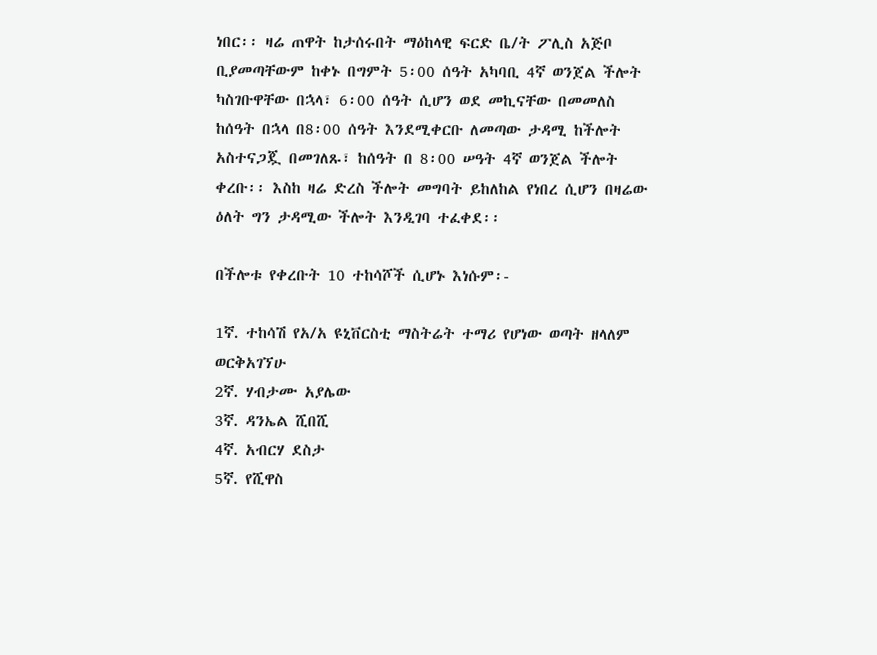ነበር፡፡ ዛሬ ጠዋት ከታሰሩበት ማዕከላዊ ፍርድ ቤ/ት ፖሊስ አጅቦ ቢያመጣቸውም ከቀኑ በግምት 5፡00 ሰዓት አካባቢ 4ኛ ወንጀል ችሎት ካስገቡዋቸው በኋላ፣ 6፡00 ሰዓት ሲሆን ወደ መኪናቸው በመመለስ ከሰዓት በኋላ በ8፡00 ሰዓት እንደሚቀርቡ ለመጣው ታዳሚ ከችሎት አስተናጋጇ በመገለጹ፣ ከሰዓት በ 8፡00 ሠዓት 4ኛ ወንጀል ችሎት ቀረቡ፡፡ እስከ ዛሬ ድረስ ችሎት መግባት ይከለከል የነበረ ሲሆን በዛሬው ዕለት ግን ታዳሚው ችሎት እንዲገባ ተፈቀደ፡፡

በችሎቱ የቀረቡት 10 ተከሳሾች ሲሆኑ እነሱም፡-

1ኛ. ተከሳሽ የአ/አ ዩኒቨርስቲ ማስትሬት ተማሪ የሆነው ወጣት ዘላለም ወርቅአገኘሁ
2ኛ. ሃብታሙ አያሌው
3ኛ. ዳንኤል ሺበሺ
4ኛ. አብርሃ ደስታ
5ኛ. የሺዋስ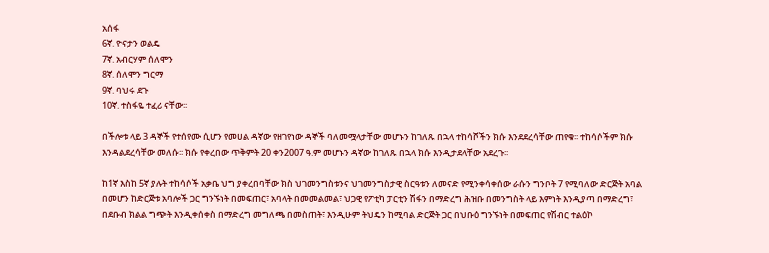አሰፋ
6ኛ. ዮናታን ወልዴ
7ኛ. አብርሃም ሰለሞን
8ኛ. ሰለሞን ግርማ
9ኛ. ባህሩ ደጉ
10ኛ. ተስፋዬ ተፈሪ ናቸው፡፡

በችሎቱ ላይ 3 ዳኞች የተሰየሙ ሲሆን የመሀል ዳኛው የዘገየነው ዳኞች ባለመሟላታቸው መሆኑን ከገለጹ በኋላ ተከሳሾችን ክሱ እንደደረሳቸው ጠየቁ፡፡ ተከሳሶችም ክሱ እንዳልደረሳቸው መለሱ፡፡ ክሱ የቀረበው ጥቅምት 20 ቀን2007 ዓ.ም መሆኑን ዳኛው ከገለጹ በኋላ ክሱ እንዲታደላቸው አደረጉ፡፡

ከ1ኛ እስከ 5ኛ ያሉት ተከሳሶች አቃቤ ህግ ያቀረበባቸው ክስ ህገመንግስቱንና ህገመንግስታዊ ስርዓቱን ለመናድ የሚንቀሳቀሰው ራሱን ግንቦት 7 የሚባለው ድርጅት አባል በመሆን ከድርጅቱ አባሎች ጋር ግንኙነት በመፍጠር፣ አባላት በመመልመል፣ ህጋዊ የፖቲካ ፓርቲን ሽፋን በማድረግ ሕዝቡ በመንግስት ላይ እምነት እንዲያጣ በማድረግ፣ በደቡብ ክልል ግጭት እንዲቀሰቀስ በማድረግ መግለጫ በመስጠት፣ እንዲሁም ትህዴን ከሚባል ድርጅት ጋር በህቡዕ ግንኙነት በመፍጠር የሽብር ተልዕኮ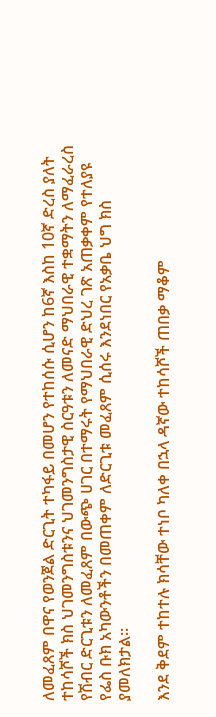ለመፈጸም በዋና የወንጀል ድርጊት ተካፋይ በመሆን የተከሰሱ ሲሆን ከ6ኛ እስከ 10ኛ ድረስ ያለት ተከሳሾች ክስ ህገመንግስቱንና ህገመንግስታዊ ስርዓቱን ለመናድ ማህበራዊ ተቋማትን ለማፈራረስ የሽብር ድርጊቱን ለመፈጸም በውጭ ሀገር በተማሩት የማህበራዊ ድህረ ገጽ አጠቃቀም የተለያዩ የፌስ ቡክ አካውንቶችን በመጠቀም ለድርጊቱ መፈጸም ሲሰሩ እንደነበር የአቃቤ ህግ ክስ ያመለክታል፡፡

እንደ ቅደም ተከተሉ ክሳቸው ተነቦ ካለቀ በኋላ ዳኛው ተከሳሾች ጠበቃ ማቆም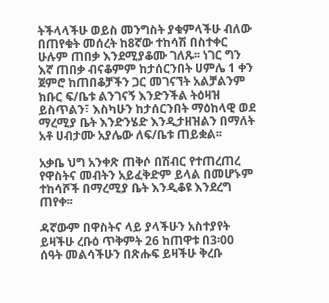ትችላላችሁ ወይስ መንግስት ያቁምላችሁ ብለው በጠየቁት መሰረት ከ8ኛው ተከሳሽ በስተቀር ሁሉም ጠበቃ እንደሚያቆሙ ገለጹ፡፡ ነገር ግን እኛ ጠበቃ ብናቆምም ከታሰርንበት ሀምሌ 1 ቀን ጀምሮ ከጠበቆቻችን ጋር መገናኘት አልቻልንም ክቡር ፍ/ቤቱ ልንገናኝ እንድንችል ትዕዛዝ ይስጥልን፣ እስካሁን ከታሰርንበት ማዕከላዊ ወደ ማረሚያ ቤት እንድንሄድ እንዲታዘዝልን በማለት አቶ ሀብታሙ አያሌው ለፍ/ቤቱ ጠይቋል፡፡

አቃቤ ህግ አንቀጽ ጠቅሶ በሽብር የተጠረጠረ የዋስትና መብትን አይፈቅድም ይላል በመሆኑም ተከሳሾች በማረሚያ ቤት እንዲቆዩ እንደረግ ጠየቀ፡፡

ዳኛውም በዋስትና ላይ ያላችሁን አስተያየት ይዛችሁ ረቡዕ ጥቅምት 26 ከጠዋቱ በ3፡00 ሰዓት መልሳችሁን በጽሑፍ ይዛችሁ ቅረቡ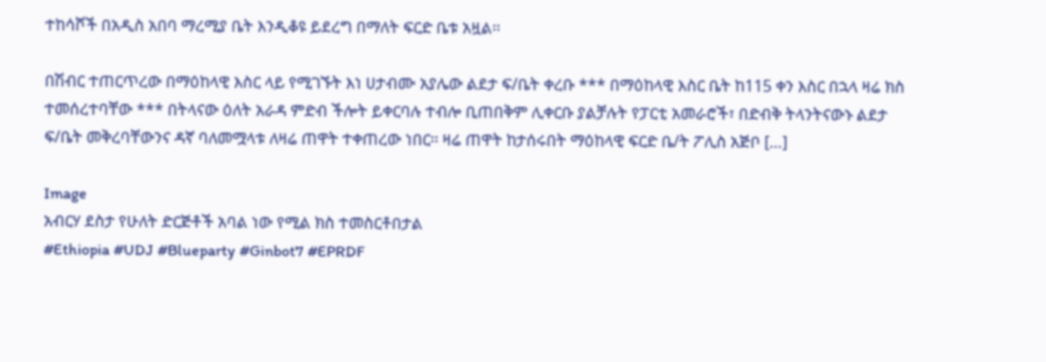ተከሳሾች በአዲስ አበባ ማረሚያ ቤት እንዲቆዩ ይደረግ በማለት ፍርድ ቤቱ አዟል፡፡

በሽብር ተጠርጥረው በማዕከላዊ እስር ላይ የሚገኙት እነ ሀታብሙ አያሌው ልደታ ፍ/ቤት ቀረቡ *** በማዕከላዊ እስር ቤት ከ115 ቀን እስር በኋላ ዛሬ ክስ ተመሰረተባቸው *** በትላናው ዕለት አራዳ ምድብ ችሎት ይቀርባሉ ተብሎ ቢጠበቅም ሊቀርቡ ያልቻሉት የፓርቲ አመራሮች፣ በድብቅ ትላንትናውኑ ልደታ ፍ/ቤት መቅረባቸውንና ዳኛ ባለመሟላቱ ለዛሬ ጠዋት ተቀጠረው ነበር፡፡ ዛሬ ጠዋት ከታሰሩበት ማዕከላዊ ፍርድ ቤ/ት ፖሊስ አጅቦ […]

Image
አብርሃ ደስታ የሁለት ድርጅቶች አባል ነው የሚል ክስ ተመስርቶበታል
#Ethiopia #UDJ #Blueparty #Ginbot7 #EPRDF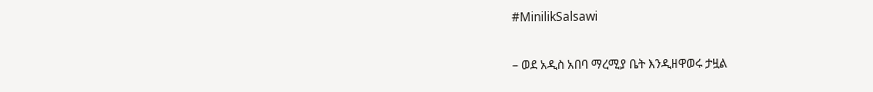#MinilikSalsawi

– ወደ አዲስ አበባ ማረሚያ ቤት እንዲዘዋወሩ ታዟል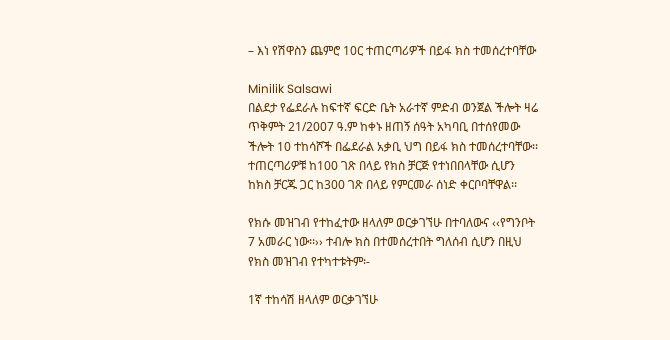– እነ የሽዋስን ጨምሮ 10ር ተጠርጣሪዎች በይፋ ክስ ተመሰረተባቸው

Minilik Salsawi
በልደታ የፌደራሉ ከፍተኛ ፍርድ ቤት አራተኛ ምድብ ወንጀል ችሎት ዛሬ ጥቅምት 21/2007 ዓ.ም ከቀኑ ዘጠኝ ሰዓት አካባቢ በተሰየመው ችሎት 10 ተከሳሾች በፌደራል አቃቢ ህግ በይፋ ክስ ተመሰረተባቸው፡፡ ተጠርጣሪዎቹ ከ100 ገጽ በላይ የክስ ቻርጅ የተነበበላቸው ሲሆን ከክስ ቻርጁ ጋር ከ300 ገጽ በላይ የምርመራ ሰነድ ቀርቦባቸዋል፡፡

የክሱ መዝገብ የተከፈተው ዘላለም ወርቃገኘሁ በተባለውና ‹‹የግንቦት 7 አመራር ነው፡፡›› ተብሎ ክስ በተመሰረተበት ግለሰብ ሲሆን በዚህ የክስ መዝገብ የተካተቱትም፡-

1ኛ ተከሳሽ ዘላለም ወርቃገኘሁ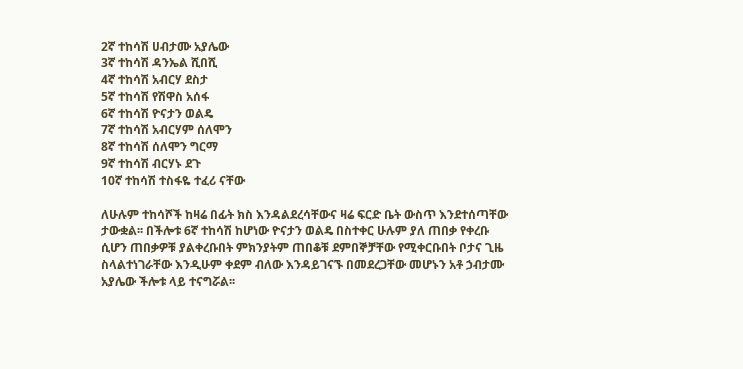2ኛ ተከሳሽ ሀብታሙ አያሌው
3ኛ ተከሳሽ ዳንኤል ሺበሺ
4ኛ ተከሳሽ አብርሃ ደስታ
5ኛ ተከሳሽ የሽዋስ አሰፋ
6ኛ ተከሳሽ ዮናታን ወልዴ
7ኛ ተከሳሽ አብርሃም ሰለሞን
8ኛ ተከሳሽ ሰለሞን ግርማ
9ኛ ተከሳሽ ብርሃኑ ደጉ
10ኛ ተከሳሽ ተስፋዬ ተፈሪ ናቸው

ለሁሉም ተከሳሾች ከዛሬ በፊት ክስ እንዳልደረሳቸውና ዛሬ ፍርድ ቤት ውስጥ እንደተሰጣቸው ታውቋል፡፡ በችሎቱ 6ኛ ተከሳሽ ከሆነው ዮናታን ወልዴ በስተቀር ሁሉም ያለ ጠበቃ የቀረቡ ሲሆን ጠበቃዎቹ ያልቀረቡበት ምክንያትም ጠበቆቹ ደምበኞቻቸው የሚቀርቡበት ቦታና ጊዜ ስላልተነገራቸው እንዲሁም ቀደም ብለው እንዳይገናኙ በመደረጋቸው መሆኑን አቶ ኃብታሙ አያሌው ችሎቱ ላይ ተናግሯል፡፡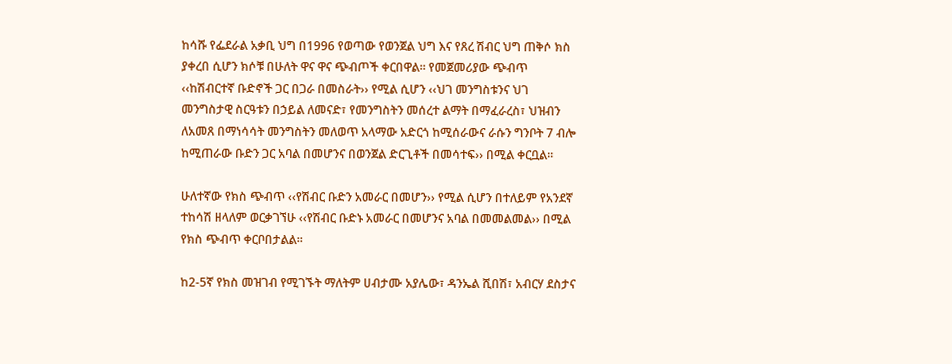ከሳሹ የፌደራል አቃቢ ህግ በ1996 የወጣው የወንጀል ህግ እና የጸረ ሽብር ህግ ጠቅሶ ክስ ያቀረበ ሲሆን ክሶቹ በሁለት ዋና ዋና ጭብጦች ቀርበዋል፡፡ የመጀመሪያው ጭብጥ ‹‹ከሽብርተኛ ቡድኖች ጋር በጋራ በመስራት›› የሚል ሲሆን ‹‹ህገ መንግስቱንና ህገ መንግስታዊ ስርዓቱን በኃይል ለመናድ፣ የመንግስትን መሰረተ ልማት በማፈራረስ፣ ህዝብን ለአመጸ በማነሳሳት መንግስትን መለወጥ አላማው አድርጎ ከሚሰራውና ራሱን ግንቦት 7 ብሎ ከሚጠራው ቡድን ጋር አባል በመሆንና በወንጀል ድርጊቶች በመሳተፍ›› በሚል ቀርቧል፡፡

ሁለተኛው የክስ ጭብጥ ‹‹የሽብር ቡድን አመራር በመሆን›› የሚል ሲሆን በተለይም የአንደኛ ተከሳሽ ዘላለም ወርቃገኘሁ ‹‹የሽብር ቡድኑ አመራር በመሆንና አባል በመመልመል›› በሚል የክስ ጭብጥ ቀርቦበታልል፡፡

ከ2-5ኛ የክስ መዝገብ የሚገኙት ማለትም ሀብታሙ አያሌው፣ ዳንኤል ሺበሽ፣ አብርሃ ደስታና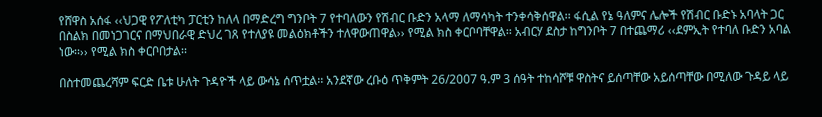የሸዋስ አሰፋ ‹‹ህጋዊ የፖለቲካ ፓርቲን ከለላ በማድረግ ግንቦት 7 የተባለውን የሽብር ቡድን አላማ ለማሳካት ተንቀሳቅሰዋል፡፡ ፋሲል የኔ ዓለምና ሌሎች የሽብር ቡድኑ አባላት ጋር በስልክ በመነጋገርና በማህበራዊ ድህረ ገጸ የተለያዩ መልዕክቶችን ተለዋውጠዋል›› የሚል ክስ ቀርቦባቸዋል፡፡ አብርሃ ደስታ ከግንቦት 7 በተጨማሪ ‹‹ደምኢት የተባለ ቡድን አባል ነው፡፡›› የሚል ክስ ቀርቦበታል፡፡

በስተመጨረሻም ፍርድ ቤቱ ሁለት ጉዳዮች ላይ ውሳኔ ሰጥቷል፡፡ አንደኛው ረቡዕ ጥቅምት 26/2007 ዓ.ም 3 ሰዓት ተከሳሾቹ ዋስትና ይሰጣቸው አይሰጣቸው በሚለው ጉዳይ ላይ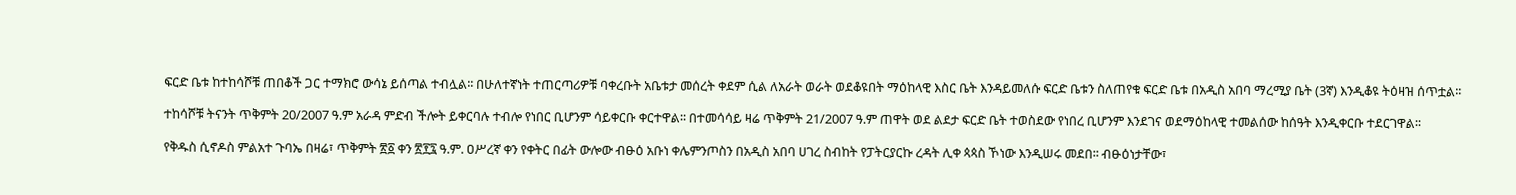ፍርድ ቤቱ ከተከሳሾቹ ጠበቆች ጋር ተማክሮ ውሳኔ ይሰጣል ተብሏል፡፡ በሁለተኛነት ተጠርጣሪዎቹ ባቀረቡት አቤቱታ መሰረት ቀደም ሲል ለአራት ወራት ወደቆዩበት ማዕከላዊ እስር ቤት እንዳይመለሱ ፍርድ ቤቱን ስለጠየቁ ፍርድ ቤቱ በአዲስ አበባ ማረሚያ ቤት (3ኛ) እንዲቆዩ ትዕዛዝ ሰጥቷል፡፡

ተከሳሾቹ ትናንት ጥቅምት 20/2007 ዓ.ም አራዳ ምድብ ችሎት ይቀርባሉ ተብሎ የነበር ቢሆንም ሳይቀርቡ ቀርተዋል፡፡ በተመሳሳይ ዛሬ ጥቅምት 21/2007 ዓ.ም ጠዋት ወደ ልደታ ፍርድ ቤት ተወስደው የነበረ ቢሆንም እንደገና ወደማዕከላዊ ተመልሰው ከሰዓት እንዲቀርቡ ተደርገዋል፡፡

የቅዱስ ሲኖዶስ ምልአተ ጉባኤ በዛሬ፣ ጥቅምት ፳፩ ቀን ፳፻፯ ዓ.ም. ዐሥረኛ ቀን የቀትር በፊት ውሎው ብፁዕ አቡነ ቀሌምንጦስን በአዲስ አበባ ሀገረ ስብከት የፓትርያርኩ ረዳት ሊቀ ጳጳስ ኾነው እንዲሠሩ መደበ፡፡ ብፁዕነታቸው፣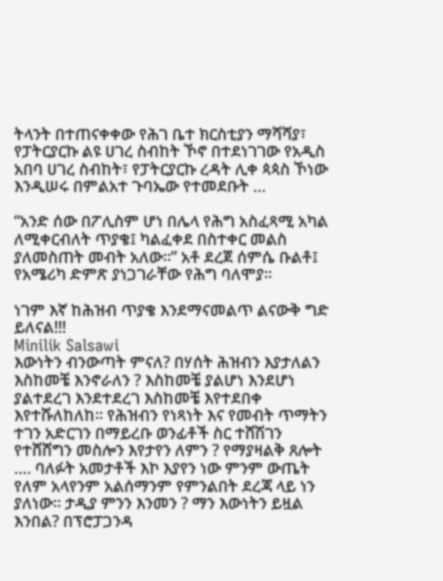ትላንት በተጠናቀቀው የሕገ ቤተ ክርስቲያን ማሻሻያ፣ የፓትርያርኩ ልዩ ሀገረ ስብከት ኾኖ በተደነገገው የአዲስ አበባ ሀገረ ስብከት፣ የፓትርያርኩ ረዳት ሊቀ ጳጳስ ኾነው እንዲሠሩ በምልአተ ጉባኤው የተመደቡት …

“አንድ ሰው በፖሊስም ሆነ በሌላ የሕግ አስፈጻሚ አካል ለሚቀርብለት ጥያቄ፤ ካልፈቀደ በስተቀር መልስ ያለመስጠት መብት አለው።” አቶ ደረጀ ሰምሴ ቡልቶ፤ የአሜሪካ ድምጽ ያነጋገራቸው የሕግ ባለሞያ።

ነገም እኛ ከሕዝብ ጥያቄ እንደማናመልጥ ልናውቅ ግድ ይለናል!!!
Minilik Salsawi
እውነትን ብንውጣት ምናለ? በሃሰት ሕዝብን እያታለልን እስከመቼ እንኖራለን ? እስከመቼ ያልሆነ እንደሆነ ያልተደረገ እንደተደረገ እስከመቼ እየተደበቀ እየተሹለከለከ። የሕዝብን የነጻነት እና የመብት ጥማትን ተገን አድርገን በማይረቡ ወንፊቶች ስር ተሸሽገን የተሸሸግን መስሎን እየታየን ለምን ? የማያዛልቅ ጸሎት …. ባለፉት አመታቶች እኮ እያየን ነው ምንም ውጤት የለም አላየንም አልሰማንም የምንልበት ደረጃ ላይ ነን ያለነው። ታዲያ ምንን እንመን ? ማን እውነትን ይዟል እንበል? በፕሮፓጋንዳ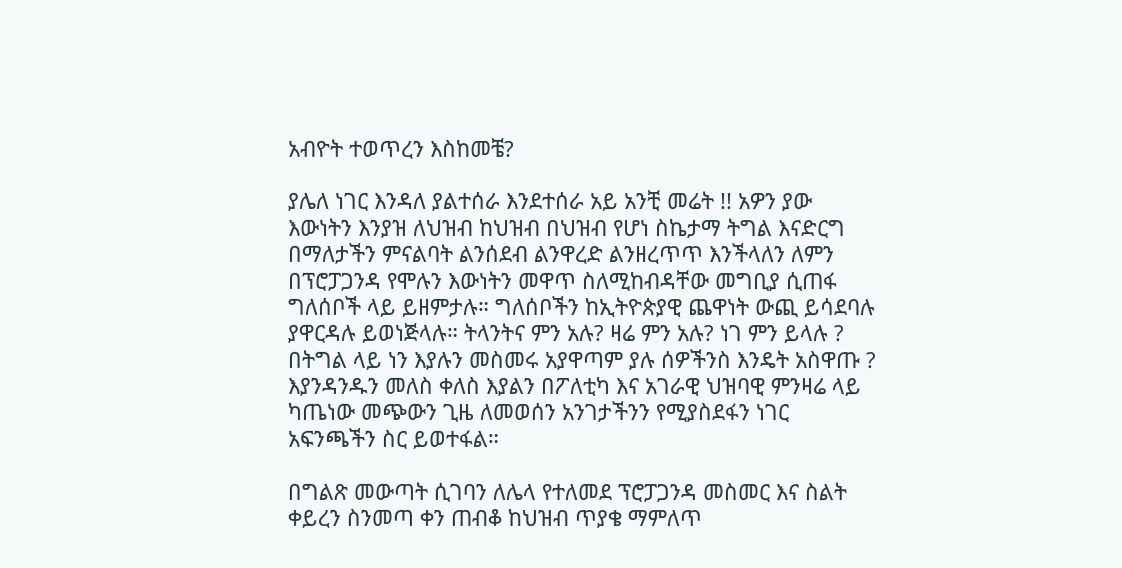አብዮት ተወጥረን እስከመቼ?

ያሌለ ነገር እንዳለ ያልተሰራ እንደተሰራ አይ አንቺ መሬት !! አዎን ያው እውነትን እንያዝ ለህዝብ ከህዝብ በህዝብ የሆነ ስኬታማ ትግል እናድርግ በማለታችን ምናልባት ልንሰደብ ልንዋረድ ልንዘረጥጥ እንችላለን ለምን በፕሮፓጋንዳ የሞሉን እውነትን መዋጥ ስለሚከብዳቸው መግቢያ ሲጠፋ ግለሰቦች ላይ ይዘምታሉ። ግለሰቦችን ከኢትዮጵያዊ ጨዋነት ውጪ ይሳደባሉ ያዋርዳሉ ይወነጅላሉ። ትላንትና ምን አሉ? ዛሬ ምን አሉ? ነገ ምን ይላሉ ? በትግል ላይ ነን እያሉን መስመሩ አያዋጣም ያሉ ሰዎችንስ እንዴት አስዋጡ ? እያንዳንዱን መለስ ቀለስ እያልን በፖለቲካ እና አገራዊ ህዝባዊ ምንዛሬ ላይ ካጤነው መጭውን ጊዜ ለመወሰን አንገታችንን የሚያስደፋን ነገር አፍንጫችን ስር ይወተፋል።

በግልጽ መውጣት ሲገባን ለሌላ የተለመደ ፕሮፓጋንዳ መስመር እና ስልት ቀይረን ስንመጣ ቀን ጠብቆ ከህዝብ ጥያቄ ማምለጥ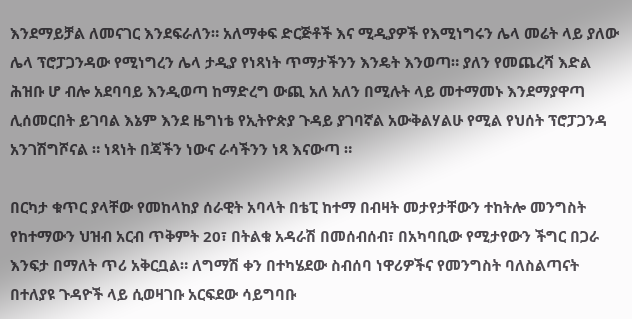እንደማይቻል ለመናገር እንደፍራለን። አለማቀፍ ድርጅቶች እና ሚዲያዎች የእሚነግሩን ሌላ መሬት ላይ ያለው ሌላ ፕሮፓጋንዳው የሚነግረን ሌላ ታዲያ የነጻነት ጥማታችንን እንዴት እንወጣ። ያለን የመጨረሻ እድል ሕዝቡ ሆ ብሎ አደባባይ እንዲወጣ ከማድረግ ውጪ አለ አለን በሚሉት ላይ መተማመኑ እንደማያዋጣ ሊሰመርበት ይገባል እኔም እንደ ዜግነቴ የኢትዮጵያ ጉዳይ ያገባኛል አውቅልሃልሁ የሚል የህሰት ፕሮፓጋንዳ አንገሽግሾናል ። ነጻነት በጃችን ነውና ራሳችንን ነጻ እናውጣ ።

በርካታ ቁጥር ያላቸው የመከላከያ ሰራዊት አባላት በቴፒ ከተማ በብዛት መታየታቸውን ተከትሎ መንግስት የከተማውን ህዝብ አርብ ጥቅምት 20፣ በትልቁ አዳራሽ በመሰብሰብ፣ በአካባቢው የሚታየውን ችግር በጋራ እንፍታ በማለት ጥሪ አቅርቧል። ለግማሽ ቀን በተካሄደው ስብሰባ ነዋሪዎችና የመንግስት ባለስልጣናት በተለያዩ ጉዳዮች ላይ ሲወዛገቡ አርፍደው ሳይግባቡ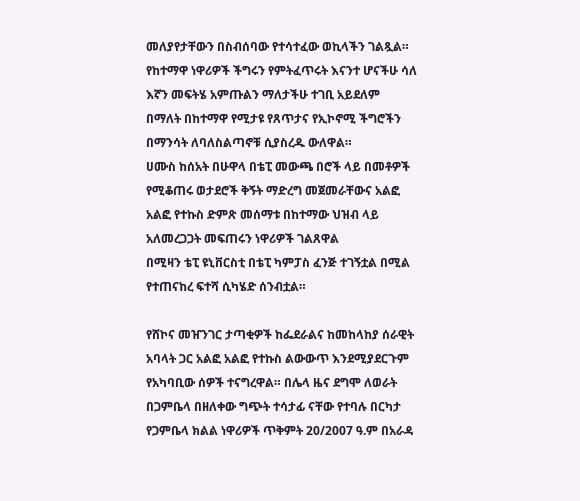መለያየታቸውን በስብሰባው የተሳተፈው ወኪላችን ገልጿል።
የከተማዋ ነዋሪዎች ችግሩን የምትፈጥሩት እናንተ ሆናችሁ ሳለ እኛን መፍትሄ አምጡልን ማለታችሁ ተገቢ አይደለም በማለት በከተማዋ የሚታዩ የጸጥታና የኢኮኖሚ ችግሮችን በማንሳት ለባለስልጣኖቹ ሲያስረዱ ውለዋል።
ሀሙስ ከሰአት በሁዋላ በቴፒ መውጫ በሮች ላይ በመቶዎች የሚቆጠሩ ወታደሮች ቅኝት ማድረግ መጀመራቸውና አልፎ አልፎ የተኩስ ድምጽ መሰማቱ በከተማው ህዝብ ላይ አለመረጋጋት መፍጠሩን ነዋሪዎች ገልጸዋል
በሚዛን ቴፒ ዩኒቨርስቲ በቴፒ ካምፓስ ፈንጅ ተገኝቷል በሚል የተጠናከረ ፍተሻ ሲካሄድ ሰንብቷል።

የሸኮና መዠንገር ታጣቂዎች ከፌደራልና ከመከላከያ ሰራዊት አባላት ጋር አልፎ አልፎ የተኩስ ልውውጥ እንደሚያደርጉም የአካባቢው ሰዎች ተናግረዋል። በሌላ ዜና ደግሞ ለወራት በጋምቤላ በዘለቀው ግጭት ተሳታፊ ናቸው የተባሉ በርካታ የጋምቤላ ክልል ነዋሪዎች ጥቅምት 20/2007 ዓ.ም በአራዳ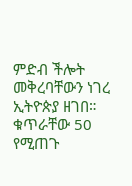ምድብ ችሎት መቅረባቸውን ነገረ ኢትዮጵያ ዘገበ። ቁጥራቸው 50 የሚጠጉ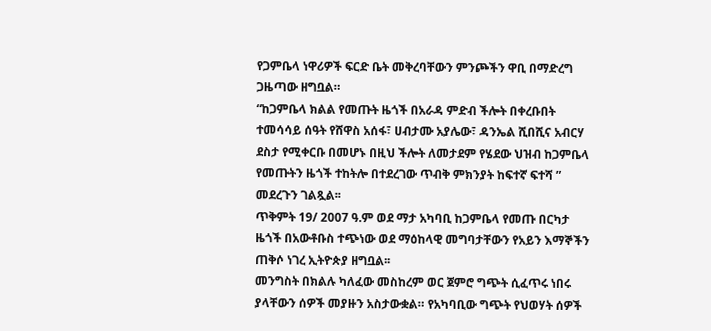የጋምቤላ ነዋሪዎች ፍርድ ቤት መቅረባቸውን ምንጮችን ዋቢ በማድረግ ጋዜጣው ዘግቧል።
“ከጋምቤላ ክልል የመጡት ዜጎች በአራዳ ምድብ ችሎት በቀረቡበት ተመሳሳይ ሰዓት የሸዋስ አሰፋ፣ ሀብታሙ አያሌው፣ ዳንኤል ሺበሺና አብርሃ ደስታ የሚቀርቡ በመሆኑ በዚህ ችሎት ለመታደም የሄደው ህዝብ ከጋምቤላ የመጡትን ዜጎች ተከትሎ በተደረገው ጥብቅ ምክንያት ከፍተኛ ፍተሻ ” መደረጉን ገልጿል፡፡
ጥቅምት 19/ 2007 ዓ.ም ወደ ማታ አካባቢ ከጋምቤላ የመጡ በርካታ ዜጎች በአውቶቡስ ተጭነው ወደ ማዕከላዊ መግባታቸውን የአይን እማኞችን ጠቅሶ ነገረ ኢትዮጵያ ዘግቧል፡፡
መንግስት በክልሉ ካለፈው መስከረም ወር ጀምሮ ግጭት ሲፈጥሩ ነበሩ ያላቸውን ሰዎች መያዙን አስታውቋል። የአካባቢው ግጭት የህወሃት ሰዎች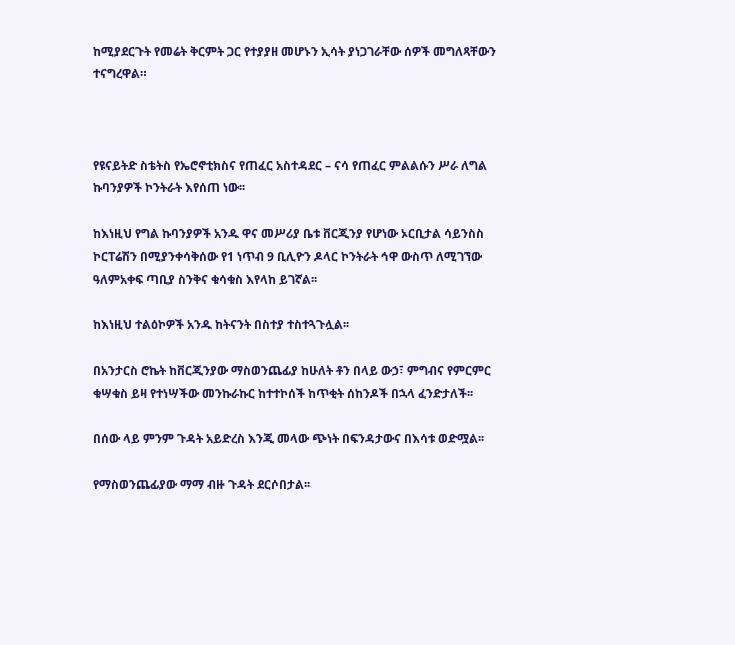ከሚያደርጉት የመሬት ቅርምት ጋር የተያያዘ መሆኑን ኢሳት ያነጋገራቸው ሰዎች መግለጻቸውን ተናግረዋል።



የዩናይትድ ስቴትስ የኤሮኖቲክስና የጠፈር አስተዳደር – ናሳ የጠፈር ምልልሱን ሥራ ለግል ኩባንያዎች ኮንትራት እየሰጠ ነው፡፡

ከእነዚህ የግል ኩባንያዎች አንዱ ዋና መሥሪያ ቤቱ ቨርጂንያ የሆነው ኦርቢታል ሳይንስስ ኮርፐሬሽን በሚያንቀሳቅሰው የ1 ነጥብ 9 ቢሊዮን ዶላር ኮንትራት ኅዋ ውስጥ ለሚገኘው ዓለምአቀፍ ጣቢያ ስንቅና ቁሳቁስ እየላከ ይገኛል፡፡

ከእነዚህ ተልዕኮዎች አንዱ ከትናንት በስተያ ተስተጓጉሏል፡፡

በአንታርስ ሮኬት ከቨርጂንያው ማስወንጨፊያ ከሁለት ቶን በላይ ውኃ፣ ምግብና የምርምር ቁሣቁስ ይዛ የተነሣችው መንኩራኩር ከተተኮሰች ከጥቂት ሰከንዶች በኋላ ፈንድታለች፡፡

በሰው ላይ ምንም ጉዳት አይድረስ እንጂ መላው ጭነት በፍንዳታውና በእሳቱ ወድሟል፡፡

የማስወንጨፊያው ማማ ብዙ ጉዳት ደርሶበታል፡፡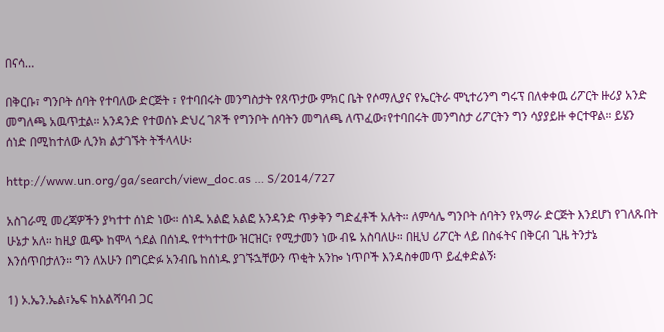በናሳ…

በቅርቡ፣ ግንቦት ሰባት የተባለው ድርጅት ፣ የተባበሩት መንግስታት የጸጥታው ምክር ቤት የሶማሊያና የኤርትራ ሞኒተሪንግ ግሩፕ በለቀቀዉ ሪፖርት ዙሪያ አንድ መግለጫ አዉጥቷል። አንዳንድ የተወሰኑ ድህረ ገጾች የግንቦት ሰባትን መግለጫ ለጥፈው፣የተባበሩት መንግስታ ሪፖርትን ግን ሳያያይዙ ቀርተዋል። ይሄን ሰነድ በሚከተለው ሊንክ ልታገኙት ትችላላሁ፡

http://www.un.org/ga/search/view_doc.as … S/2014/727

አስገራሚ መረጃዎችን ያካተተ ሰነድ ነው። ሰነዱ አልፎ አልፎ አንዳንድ ጥቃቅን ግድፈቶች አሉት። ለምሳሌ ግንቦት ሰባትን የአማራ ድርጅት እንደሆነ የገለጹበት ሁኔታ አለ። ከዚያ ዉጭ ከሞላ ጎደል በሰነዱ የተካተተው ዝርዝር፣ የሚታመን ነው ብዬ አስባለሁ። በዚህ ሪፖርት ላይ በስፋትና በቅርብ ጊዜ ትንታኔ እንሰጥበታለን። ግን ለአሁን በግርድፉ አንብቤ ከሰነዱ ያገኙኋቸውን ጥቂት አንኰ ነጥቦች እንዳስቀመጥ ይፈቀድልኝ፡

1) ኦ.ኤን.ኤል፣ኤፍ ከአልሻባብ ጋር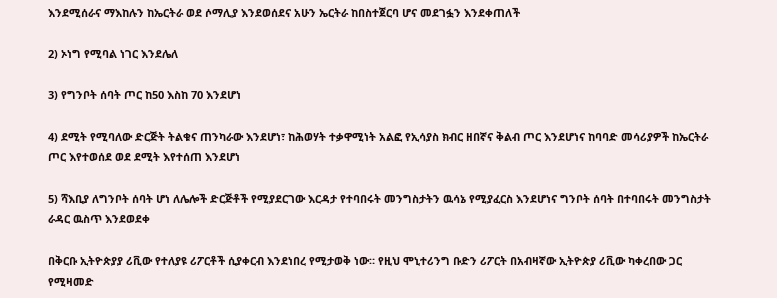እንደሚሰራና ማእከሉን ከኤርትራ ወደ ሶማሊያ እንደወሰደና አሁን ኤርትራ ከበስተጀርባ ሆና መደገፏን እንደቀጠለች

2) ኦነግ የሚባል ነገር እንደሌለ

3) የግንቦት ሰባት ጦር ከ50 እስከ 70 እንደሆነ

4) ደሚት የሚባለው ድርጅት ትልቁና ጠንካራው እንደሆነ፣ ከሕወሃት ተቃዋሚነት አልፎ የኢሳያስ ክብር ዘበኛና ቅልብ ጦር እንደሆነና ከባባድ መሳሪያዎች ከኤርትራ ጦር እየተወሰደ ወደ ደሚት እየተሰጠ እንደሆነ

5) ሻእቢያ ለግንቦት ሰባት ሆነ ለሌሎች ድርጅቶች የሚያደርገው እርዳታ የተባበሩት መንግስታትን ዉሳኔ የሚያፈርስ እንደሆነና ግንቦት ሰባት በተባበሩት መንግስታት ራዳር ዉስጥ እንደወደቀ

በቅርቡ ኢትዮጵያያ ሪቪው የተለያዩ ሪፖርቶች ሲያቀርብ እንደነበረ የሚታወቅ ነው። የዚህ ሞኒተሪንግ ቡድን ሪፖርት በአብዛኛው ኢትዮጵያ ሪቪው ካቀረበው ጋር የሚዛመድ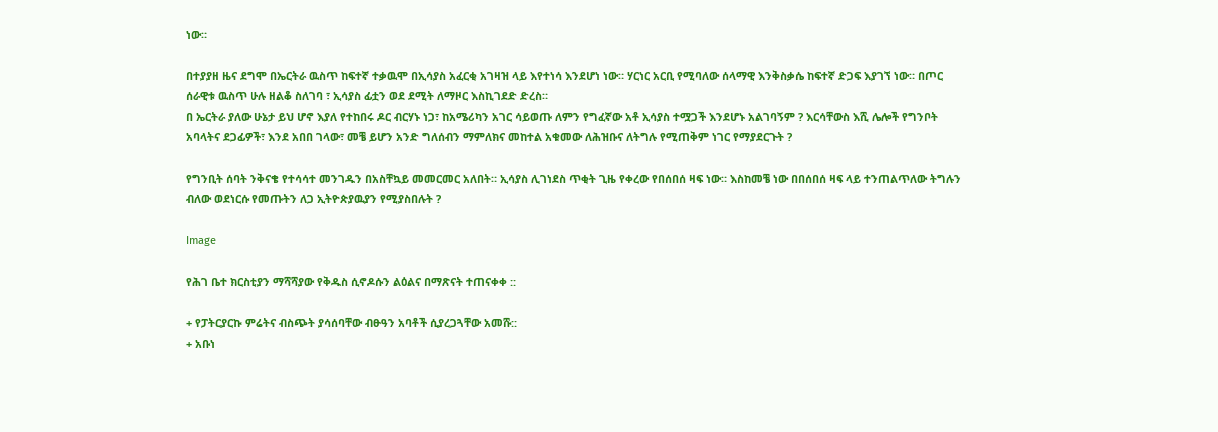ነው።

በተያያዘ ዜና ደግሞ በኤርትራ ዉስጥ ከፍተኛ ተቃዉሞ በኢሳያስ አፈርቂ አገዛዝ ላይ እየተነሳ እንደሆነ ነው። ሃርነር አርቢ የሚባለው ሰላማዊ እንቅስቃሴ ከፍተኛ ድጋፍ እያገኘ ነው። በጦር ሰራዊቱ ዉስጥ ሁሉ ዘልቆ ስለገባ ፣ ኢሳያስ ፊቷን ወደ ደሚት ለማዞር እስኪገደድ ድረስ።
በ ኤርትራ ያለው ሁኔታ ይህ ሆኖ እያለ የተከበሩ ዶር ብርሃኑ ነጋ፣ ከአሜሪካን አገር ሳይወጡ ለምን የግፈኛው አቶ ኢሳያስ ተሟጋች እንደሆኑ አልገባኝም ? እርሳቸውስ እሺ ሌሎች የግንቦት አባላትና ደጋፊዎች፣ እንደ አበበ ገላው፣ መቼ ይሆን አንድ ግለሰብን ማምለክና መከተል አቁመው ለሕዝቡና ለትግሉ የሚጠቅም ነገር የማያደርጉት ?

የግንቢት ሰባት ንቅናቄ የተሳሳተ መንገዱን በአስቸኳይ መመርመር አለበት። ኢሳያስ ሊገነደስ ጥቂት ጊዜ የቀረው የበሰበሰ ዛፍ ነው። እስከመቼ ነው በበሰበሰ ዛፍ ላይ ተንጠልጥለው ትግሉን ብለው ወደነርሱ የመጡትን ለጋ ኢትዮጵያዉያን የሚያስበሉት ?

Image

የሕገ ቤተ ክርስቲያን ማሻሻያው የቅዱስ ሲኖዶሱን ልዕልና በማጽናት ተጠናቀቀ ::

+ የፓትርያርኩ ምሬትና ብስጭት ያሳሰባቸው ብፁዓን አባቶች ሲያረጋጓቸው አመሹ::
+ አቡነ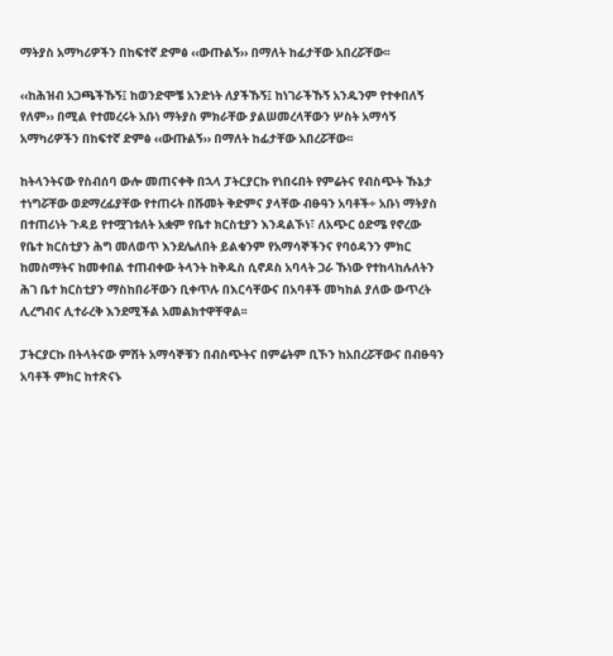ማትያስ አማካሪዎችን በከፍተኛ ድምፅ ‹‹ውጡልኝ›› በማለት ከፊታቸው አበረሯቸው፡፡

‹‹ከሕዝብ አጋጫችኹኝ፤ ከወንድሞቼ አንድነት ለያችኹኝ፤ ከነገራችኹኝ አንዱንም የተቀበለኝ የለም›› በሚል የተመረሩት አቡነ ማትያስ ምክራቸው ያልሠመረላቸውን ሦስት አማሳኝ አማካሪዎችን በከፍተኛ ድምፅ ‹‹ውጡልኝ›› በማለት ከፊታቸው አበረሯቸው፡፡

ከትላንትናው የስብሰባ ውሎ መጠናቀቅ በኋላ ፓትርያርኩ የነበሩበት የምሬትና የብስጭት ኹኔታ ተነግሯቸው ወደማረፊያቸው የተጠሩት በሹመት ቅድምና ያላቸው ብፁዓን አባቶች÷ አቡነ ማትያስ በተጠሪነት ጉዳይ የተሟገቱለት አቋም የቤተ ክርስቲያን እንዳልኾነ፣ ለአጭር ዕድሜ የኖረው የቤተ ክርስቲያን ሕግ መለወጥ እንደሌለበት ይልቁንም የአማሳኞችንና የባዕዳንን ምክር ከመስማትና ከመቀበል ተጠብቀው ትላንት ከቅዱስ ሲኖዶስ አባላት ጋራ ኹነው የተከላከሉለትን ሕገ ቤተ ክርስቲያን ማስከበራቸውን ቢቀጥሉ በእርሳቸውና በአባቶች መካከል ያለው ውጥረት ሊረግብና ሊተራረቅ እንደሚችል አመልክተዋቸዋል፡፡

ፓትርያርኩ በትላትናው ምሽት አማሳኞቹን በብስጭትና በምሬትም ቢኾን ከአበረሯቸውና በብፁዓን አባቶች ምክር ከተጽናኑ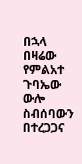በኋላ በዛሬው የምልአተ ጉባኤው ውሎ ስብሰባውን በተረጋጋና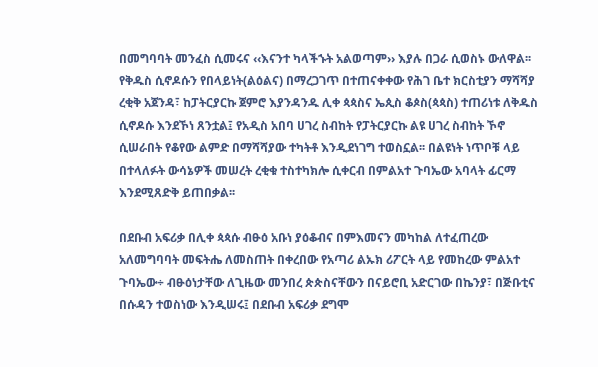በመግባባት መንፈስ ሲመሩና ‹‹እናንተ ካላችኁት አልወጣም›› እያሉ በጋራ ሲወስኑ ውለዋል፡፡
የቅዱስ ሲኖዶሱን የበላይነት(ልዕልና) በማረጋገጥ በተጠናቀቀው የሕገ ቤተ ክርስቲያን ማሻሻያ ረቂቅ አጀንዳ፣ ከፓትርያርኩ ጀምሮ እያንዳንዱ ሊቀ ጳጳስና ኤጲስ ቆጶስ(ጳጳስ) ተጠሪነቱ ለቅዱስ ሲኖዶሱ እንደኾነ ጸንቷል፤ የአዲስ አበባ ሀገረ ስብከት የፓትርያርኩ ልዩ ሀገረ ስብከት ኾኖ ሲሠራበት የቆየው ልምድ በማሻሻያው ተካትቶ እንዲደነገግ ተወስኗል፡፡ በልዩነት ነጥቦቹ ላይ በተላለፉት ውሳኔዎች መሠረት ረቂቁ ተስተካክሎ ሲቀርብ በምልአተ ጉባኤው አባላት ፊርማ እንደሚጸድቅ ይጠበቃል፡፡

በደቡብ አፍሪቃ በሊቀ ጳጳሱ ብፁዕ አቡነ ያዕቆብና በምእመናን መካከል ለተፈጠረው አለመግባባት መፍትሔ ለመስጠት በቀረበው የአጣሪ ልኡክ ሪፖርት ላይ የመከረው ምልአተ ጉባኤው÷ ብፁዕነታቸው ለጊዜው መንበረ ጵጵስናቸውን በናይሮቢ አድርገው በኬንያ፣ በጅቡቲና በሱዳን ተወስነው እንዲሠሩ፤ በደቡብ አፍሪቃ ደግሞ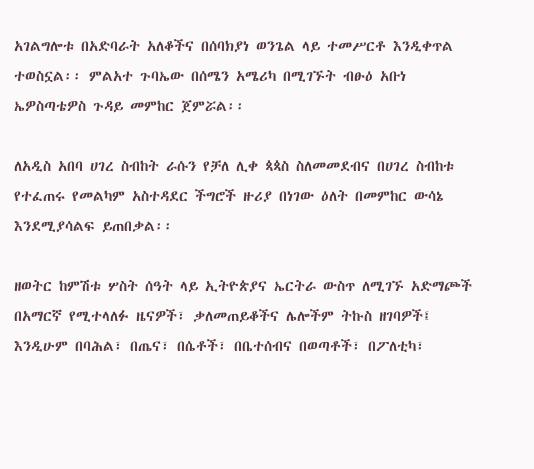አገልግሎቱ በአድባራት አለቆችና በሰባክያነ ወንጌል ላይ ተመሥርቶ እንዲቀጥል ተወስኗል፡፡ ምልአተ ጉባኤው በሰሜን አሜሪካ በሚገኙት ብፁዕ አቡነ ኤዎስጣቴዎስ ጉዳይ መምከር ጀምሯል፡፡

ለአዲስ አበባ ሀገረ ስብከት ራሱን የቻለ ሊቀ ጳጳስ ስለመመደብና በሀገረ ስብከቱ የተፈጠሩ የመልካም አስተዳደር ችግሮች ዙሪያ በነገው ዕለት በመምከር ውሳኔ እንደሚያሳልፍ ይጠበቃል፡፡

ዘወትር ከምሽቱ ሦስት ሰዓት ላይ ኢትዮጵያና ኤርትራ ውስጥ ለሚገኙ አድማጮች በአማርኛ የሚተላለፉ ዜናዎች፣ ቃለመጠይቆችና ሌሎችም ትኩስ ዘገባዎች፤ እንዲሁም በባሕል፣ በጤና፣ በሴቶች፣ በቤተሰብና በወጣቶች፣ በፖለቲካ፣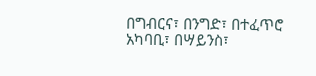በግብርና፣ በንግድ፣ በተፈጥሮ አካባቢ፣ በሣይንስ፣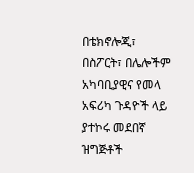በቴክኖሎጂ፣ በስፖርት፣ በሌሎችም አካባቢያዊና የመላ አፍሪካ ጉዳዮች ላይ ያተኮሩ መደበኛ ዝግጅቶች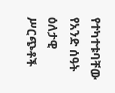የተካተቱባቸው የአንድ ሰዓት ዕለታዊ ሥርጭቶች